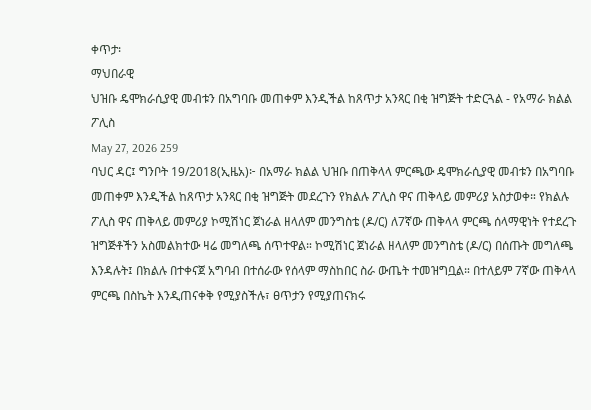ቀጥታ፡
ማህበራዊ
ህዝቡ ዴሞክራሲያዊ መብቱን በአግባቡ መጠቀም እንዲችል ከጸጥታ አንጻር በቂ ዝግጅት ተድርጓል - የአማራ ክልል ፖሊስ
May 27, 2026 259
ባህር ዳር፤ ግንቦት 19/2018(ኢዜአ)፦ በአማራ ክልል ህዝቡ በጠቅላላ ምርጫው ዴሞክራሲያዊ መብቱን በአግባቡ መጠቀም እንዲችል ከጸጥታ አንጻር በቂ ዝግጅት መደረጉን የክልሉ ፖሊስ ዋና ጠቅላይ መምሪያ አስታወቀ። የክልሉ ፖሊስ ዋና ጠቅላይ መምሪያ ኮሚሽነር ጀነራል ዘላለም መንግስቴ (ዶ/ር) ለ7ኛው ጠቅላላ ምርጫ ሰላማዊነት የተደረጉ ዝግጅቶችን አስመልክተው ዛሬ መግለጫ ሰጥተዋል። ኮሚሽነር ጀነራል ዘላለም መንግስቴ (ዶ/ር) በሰጡት መግለጫ እንዳሉት፤ በክልሉ በተቀናጀ አግባብ በተሰራው የሰላም ማስከበር ስራ ውጤት ተመዝግቧል። በተለይም 7ኛው ጠቅላላ ምርጫ በስኬት እንዲጠናቀቅ የሚያስችሉ፣ ፀጥታን የሚያጠናክሩ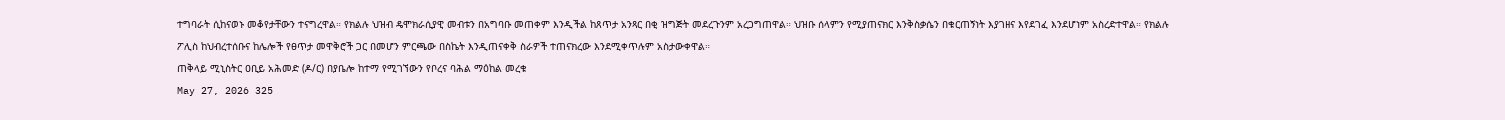ተግባራት ሲከናወኑ መቆየታቸውን ተናግረዋል። የክልሉ ህዝብ ዴሞክራሲያዊ መብቱን በአግባቡ መጠቀም እንዲችል ከጸጥታ አንጻር በቂ ዝግጅት መደረጉንም አረጋግጠዋል። ህዝቡ ሰላምን የሚያጠናክር እንቅስቃሴን በቁርጠኝነት እያገዘና እየደገፈ እንደሆነም አስረድተዋል። የክልሉ ፖሊስ ከህብረተሰቡና ከሌሎች የፀጥታ መዋቅሮች ጋር በመሆን ምርጫው በስኬት እንዲጠናቀቅ ስራዎች ተጠናክረው እንደሚቀጥሉም አስታውቀዋል።
ጠቅላይ ሚኒስትር ዐቢይ አሕመድ (ዶ/ር) በያቤሎ ከተማ የሚገኘውን የቦረና ባሕል ማዕከል መረቁ
May 27, 2026 325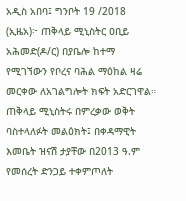አዲስ አበባ፤ ግንቦት 19 /2018 (ኢዜአ)፦ ጠቅላይ ሚኒስትር ዐቢይ አሕመድ(ዶ/ር) በያቤሎ ከተማ የሚገኘውን የቦረና ባሕል ማዕከል ዛሬ መርቀው ለአገልግሎት ክፍት አድርገዋል። ጠቅላይ ሚኒስትሩ በምረቃው ወቅት ባስተላለፉት መልዕክት፤ በቀዳማዊት እመቤት ዝናሽ ታያቸው በ2013 ዓ.ም የመሰረት ድንጋይ ተቀምጦለት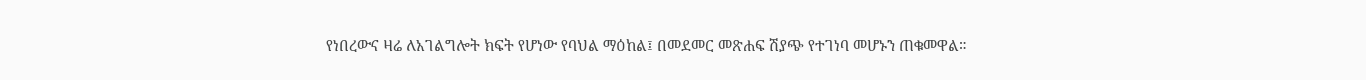የነበረውና ዛሬ ለአገልግሎት ክፍት የሆነው የባህል ማዕከል፤ በመደመር መጽሐፍ ሽያጭ የተገነባ መሆኑን ጠቁመዋል።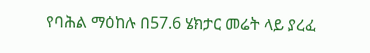የባሕል ማዕከሉ በ57.6 ሄክታር መሬት ላይ ያረፈ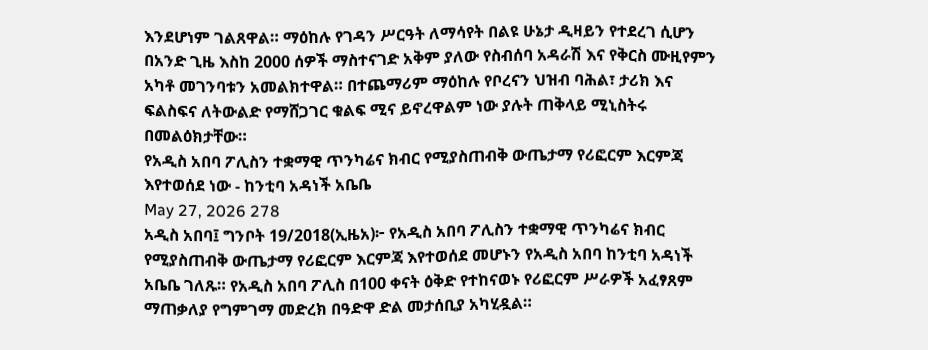እንደሆነም ገልጸዋል። ማዕከሉ የገዳን ሥርዓት ለማሳየት በልዩ ሁኔታ ዲዛይን የተደረገ ሲሆን በአንድ ጊዜ እስከ 2000 ሰዎች ማስተናገድ አቅም ያለው የስብሰባ አዳራሽ እና የቅርስ ሙዚየምን አካቶ መገንባቱን አመልክተዋል። በተጨማሪም ማዕከሉ የቦረናን ህዝብ ባሕል፣ ታሪክ እና ፍልስፍና ለትውልድ የማሸጋገር ቁልፍ ሚና ይኖረዋልም ነው ያሉት ጠቅላይ ሚኒስትሩ በመልዕክታቸው።
የአዲስ አበባ ፖሊስን ተቋማዊ ጥንካሬና ክብር የሚያስጠብቅ ውጤታማ የሪፎርም እርምጃ እየተወሰደ ነው - ከንቲባ አዳነች አቤቤ
May 27, 2026 278
አዲስ አበባ፤ ግንቦት 19/2018(ኢዜአ)፦ የአዲስ አበባ ፖሊስን ተቋማዊ ጥንካሬና ክብር የሚያስጠብቅ ውጤታማ የሪፎርም እርምጃ እየተወሰደ መሆኑን የአዲስ አበባ ከንቲባ አዳነች አቤቤ ገለጹ። የአዲስ አበባ ፖሊስ በ100 ቀናት ዕቅድ የተከናወኑ የሪፎርም ሥራዎች አፈፃጸም ማጠቃለያ የግምገማ መድረክ በዓድዋ ድል መታሰቢያ አካሂዷል።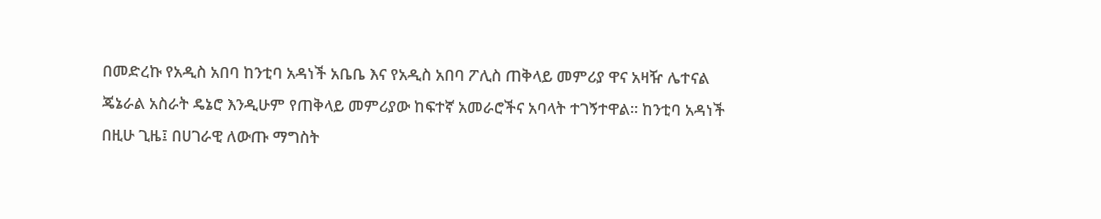በመድረኩ የአዲስ አበባ ከንቲባ አዳነች አቤቤ እና የአዲስ አበባ ፖሊስ ጠቅላይ መምሪያ ዋና አዛዥ ሌተናል ጄኔራል አስራት ዴኔሮ እንዲሁም የጠቅላይ መምሪያው ከፍተኛ አመራሮችና አባላት ተገኝተዋል። ከንቲባ አዳነች በዚሁ ጊዜ፤ በሀገራዊ ለውጡ ማግስት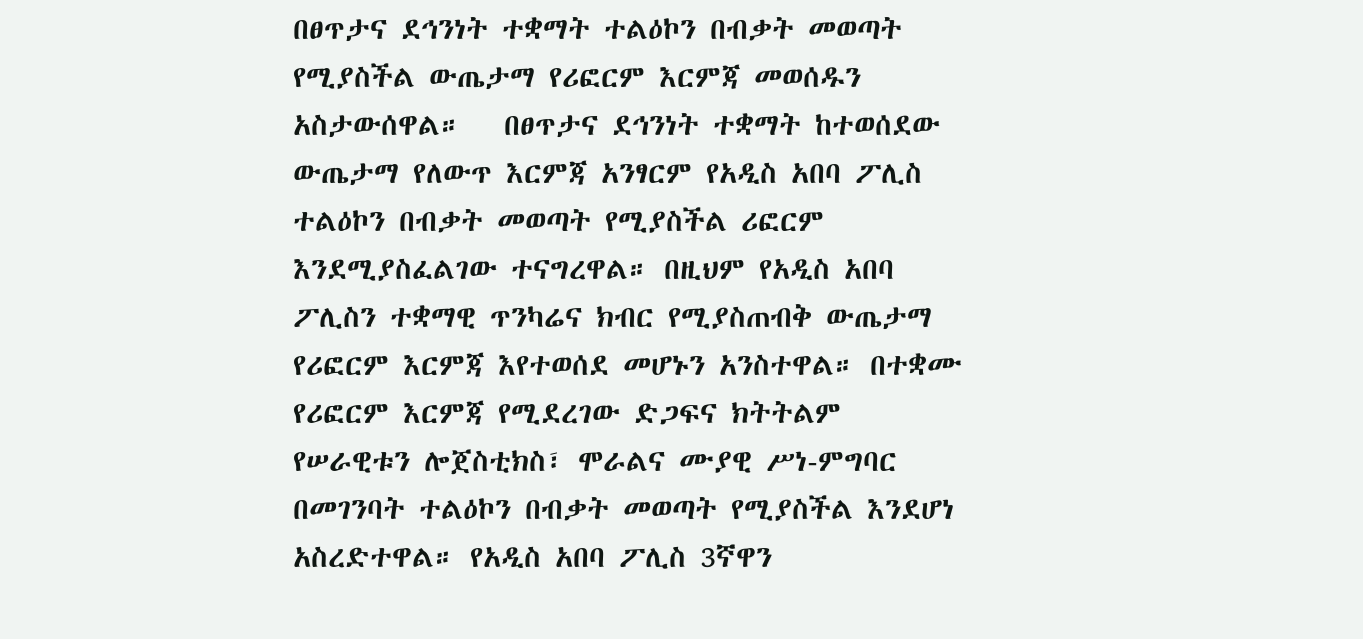በፀጥታና ደኅንነት ተቋማት ተልዕኮን በብቃት መወጣት የሚያስችል ውጤታማ የሪፎርም እርምጃ መወሰዱን አስታውሰዋል።   በፀጥታና ደኅንነት ተቋማት ከተወሰደው ውጤታማ የለውጥ እርምጃ አንፃርም የአዲስ አበባ ፖሊስ ተልዕኮን በብቃት መወጣት የሚያስችል ሪፎርም እንደሚያስፈልገው ተናግረዋል። በዚህም የአዲስ አበባ ፖሊስን ተቋማዊ ጥንካሬና ክብር የሚያስጠብቅ ውጤታማ የሪፎርም እርምጃ እየተወሰደ መሆኑን አንስተዋል። በተቋሙ የሪፎርም እርምጃ የሚደረገው ድጋፍና ክትትልም የሠራዊቱን ሎጀስቲክስ፣ ሞራልና ሙያዊ ሥነ-ምግባር በመገንባት ተልዕኮን በብቃት መወጣት የሚያስችል እንደሆነ አስረድተዋል። የአዲስ አበባ ፖሊስ 3ኛዋን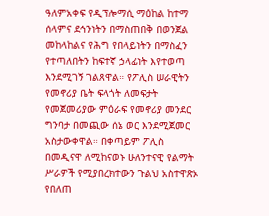ዓለምአቀፍ የዲፕሎማሲ ማዕከል ከተማ ሰላምና ደኅንነትን በማስጠበቅ በወንጀል መከላከልና የሕግ የበላይነትን በማስፈን የተጣለበትን ከፍተኛ ኃላፊነት እየተወጣ እንደሚገኝ ገልጸዋል። የፖሊስ ሠራዊትን የመኖሪያ ቤት ፍላጎት ለመፍታት የመጀመሪያው ምዕራፍ የመኖሪያ መንደር ግንባታ በመጪው ሰኔ ወር እንደሚጀመር አስታውቀዋል። በቀጣይም ፖሊስ በመዲናዋ ለሚከናወኑ ሁለንተናዊ የልማት ሥራዎች የሚያበረክተውን ጉልህ አስተዋጽኦ የበለጠ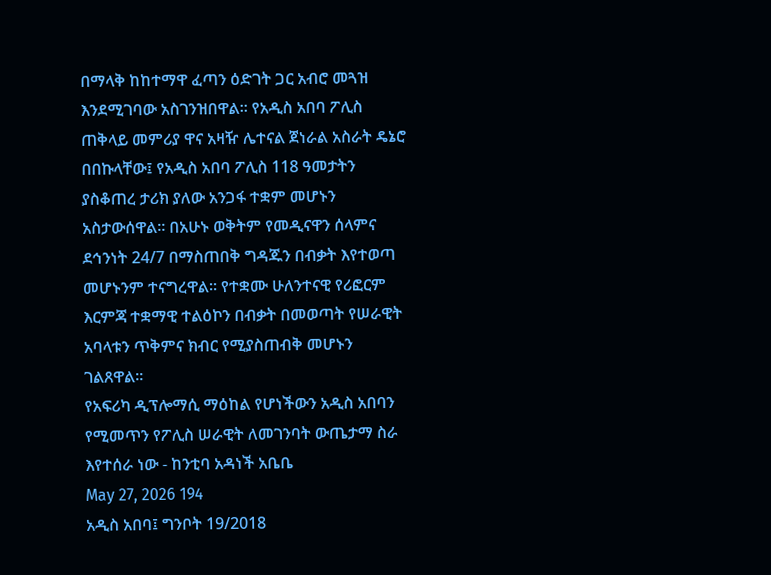በማላቅ ከከተማዋ ፈጣን ዕድገት ጋር አብሮ መጓዝ እንደሚገባው አስገንዝበዋል። የአዲስ አበባ ፖሊስ ጠቅላይ መምሪያ ዋና አዛዥ ሌተናል ጀነራል አስራት ዴኔሮ በበኩላቸው፤ የአዲስ አበባ ፖሊስ 118 ዓመታትን ያስቆጠረ ታሪክ ያለው አንጋፋ ተቋም መሆኑን አስታውሰዋል። በአሁኑ ወቅትም የመዲናዋን ሰላምና ደኅንነት 24/7 በማስጠበቅ ግዳጁን በብቃት እየተወጣ መሆኑንም ተናግረዋል። የተቋሙ ሁለንተናዊ የሪፎርም እርምጃ ተቋማዊ ተልዕኮን በብቃት በመወጣት የሠራዊት አባላቱን ጥቅምና ክብር የሚያስጠብቅ መሆኑን ገልጸዋል።
የአፍሪካ ዲፕሎማሲ ማዕከል የሆነችውን አዲስ አበባን የሚመጥን የፖሊስ ሠራዊት ለመገንባት ውጤታማ ስራ እየተሰራ ነው - ከንቲባ አዳነች አቤቤ
May 27, 2026 194
አዲስ አበባ፤ ግንቦት 19/2018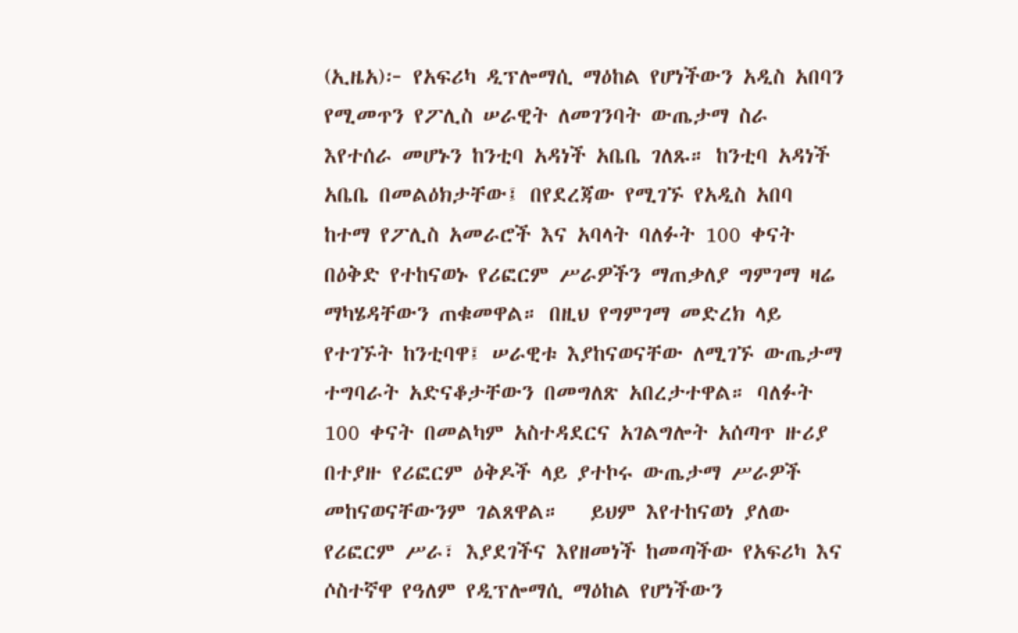(ኢዜአ)፦ የአፍሪካ ዲፕሎማሲ ማዕከል የሆነችውን አዲስ አበባን የሚመጥን የፖሊስ ሠራዊት ለመገንባት ውጤታማ ስራ እየተሰራ መሆኑን ከንቲባ አዳነች አቤቤ ገለጹ። ከንቲባ አዳነች አቤቤ በመልዕክታቸው፤ በየደረጃው የሚገኙ የአዲስ አበባ ከተማ የፖሊስ አመራሮች እና አባላት ባለፉት 100 ቀናት በዕቅድ የተከናወኑ የሪፎርም ሥራዎችን ማጠቃለያ ግምገማ ዛሬ ማካሄዳቸውን ጠቁመዋል። በዚህ የግምገማ መድረክ ላይ የተገኙት ከንቲባዋ፤ ሠራዊቱ እያከናወናቸው ለሚገኙ ውጤታማ ተግባራት አድናቆታቸውን በመግለጽ አበረታተዋል። ባለፉት 100 ቀናት በመልካም አስተዳደርና አገልግሎት አሰጣጥ ዙሪያ በተያዙ የሪፎርም ዕቅዶች ላይ ያተኮሩ ውጤታማ ሥራዎች መከናወናቸውንም ገልጸዋል።   ይህም እየተከናወነ ያለው የሪፎርም ሥራ፣ እያደገችና እየዘመነች ከመጣችው የአፍሪካ እና ሶስተኛዋ የዓለም የዲፕሎማሲ ማዕከል የሆነችውን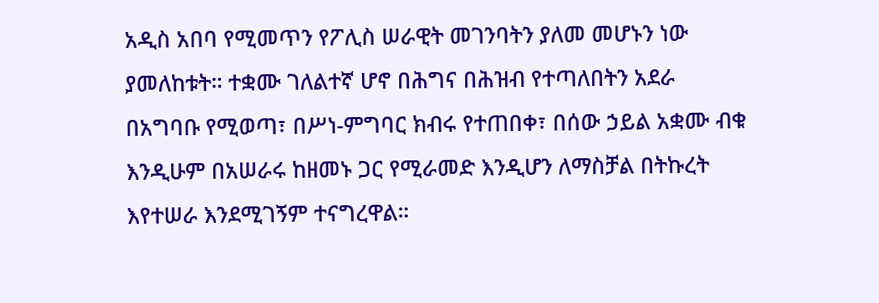አዲስ አበባ የሚመጥን የፖሊስ ሠራዊት መገንባትን ያለመ መሆኑን ነው ያመለከቱት። ተቋሙ ገለልተኛ ሆኖ በሕግና በሕዝብ የተጣለበትን አደራ በአግባቡ የሚወጣ፣ በሥነ-ምግባር ክብሩ የተጠበቀ፣ በሰው ኃይል አቋሙ ብቁ እንዲሁም በአሠራሩ ከዘመኑ ጋር የሚራመድ እንዲሆን ለማስቻል በትኩረት እየተሠራ እንደሚገኝም ተናግረዋል።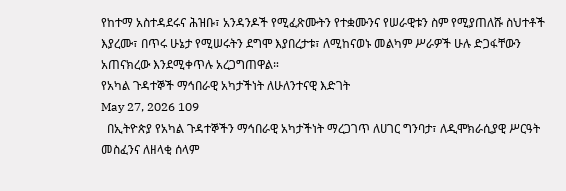የከተማ አስተዳደሩና ሕዝቡ፣ አንዳንዶች የሚፈጽሙትን የተቋሙንና የሠራዊቱን ስም የሚያጠለሹ ስህተቶች እያረሙ፣ በጥሩ ሁኔታ የሚሠሩትን ደግሞ እያበረታቱ፣ ለሚከናወኑ መልካም ሥራዎች ሁሉ ድጋፋቸውን አጠናክረው እንደሚቀጥሉ አረጋግጠዋል።
የአካል ጉዳተኞች ማኅበራዊ አካታችነት ለሁለንተናዊ እድገት
May 27, 2026 109
  በኢትዮጵያ የአካል ጉዳተኞችን ማኅበራዊ አካታችነት ማረጋገጥ ለሀገር ግንባታ፣ ለዲሞክራሲያዊ ሥርዓት መስፈንና ለዘላቂ ሰላም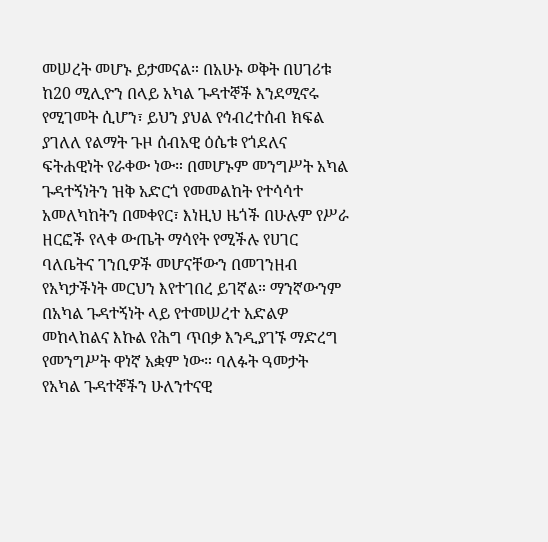መሠረት መሆኑ ይታመናል። በአሁኑ ወቅት በሀገሪቱ ከ20 ሚሊዮን በላይ አካል ጉዳተኞች እንደሚኖሩ የሚገመት ሲሆን፣ ይህን ያህል የኅብረተሰብ ክፍል ያገለለ የልማት ጉዞ ሰብአዊ ዕሴቱ የጎደለና ፍትሐዊነት የራቀው ነው። በመሆኑም መንግሥት አካል ጉዳተኝነትን ዝቅ አድርጎ የመመልከት የተሳሳተ አመለካከትን በመቀየር፣ እነዚህ ዜጎች በሁሉም የሥራ ዘርፎች የላቀ ውጤት ማሳየት የሚችሉ የሀገር ባለቤትና ገንቢዎች መሆናቸውን በመገንዘብ የአካታችነት መርህን እየተገበረ ይገኛል። ማንኛውንም በአካል ጉዳተኝነት ላይ የተመሠረተ አድልዎ መከላከልና እኩል የሕግ ጥበቃ እንዲያገኙ ማድረግ የመንግሥት ዋነኛ አቋም ነው። ባለፉት ዓመታት የአካል ጉዳተኞችን ሁለንተናዊ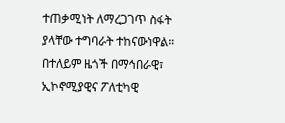ተጠቃሚነት ለማረጋገጥ ስፋት ያላቸው ተግባራት ተከናውነዋል። በተለይም ዜጎች በማኅበራዊ፣ ኢኮኖሚያዊና ፖለቲካዊ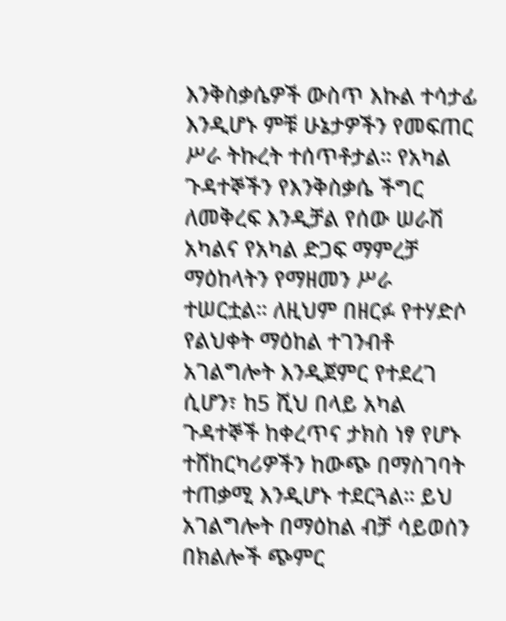እንቅስቃሴዎች ውስጥ እኩል ተሳታፊ እንዲሆኑ ምቹ ሁኔታዎችን የመፍጠር ሥራ ትኩረት ተሰጥቶታል። የአካል ጉዳተኞችን የእንቅስቃሴ ችግር ለመቅረፍ እንዲቻል የሰው ሠራሽ አካልና የአካል ድጋፍ ማምረቻ ማዕከላትን የማዘመን ሥራ ተሠርቷል። ለዚህም በዘርፉ የተሃድሶ የልህቀት ማዕከል ተገንብቶ አገልግሎት እንዲጀምር የተደረገ ሲሆን፣ ከ5 ሺህ በላይ አካል ጉዳተኞች ከቀረጥና ታክስ ነፃ የሆኑ ተሸከርካሪዎችን ከውጭ በማስገባት ተጠቃሚ እንዲሆኑ ተደርጓል። ይህ አገልግሎት በማዕከል ብቻ ሳይወሰን በክልሎች ጭምር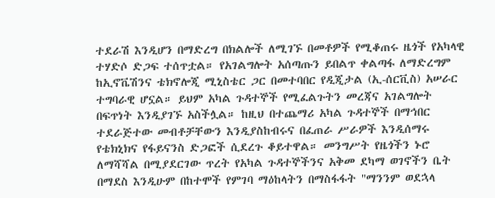ተደራሽ እንዲሆን በማድረግ በክልሎች ለሚገኙ በመቶዎች የሚቆጠሩ ዜጎች የአካላዊ ተሃድሶ ድጋፍ ተሰጥቷል። የአገልግሎት አሰጣጡን ይበልጥ ቀልጣፋ ለማድረግም ከኢኖቬሽንና ቴክኖሎጂ ሚኒስቴር ጋር በመተባበር የዲጂታል (ኢ-ሰርቪስ) አሠራር ተግባራዊ ሆኗል። ይህም አካል ጉዳተኞች የሚፈልጉትን መረጃና አገልግሎት በፍጥነት እንዲያገኙ አስችሏል። ከዚህ በተጨማሪ አካል ጉዳተኞች በማኅበር ተደራጅተው መብቶቻቸውን እንዲያስከብሩና በፈጠራ ሥራዎች እንዲሰማሩ የቴክኒክና የፋይናንስ ድጋፎች ሲደረጉ ቆይተዋል። መንግሥት የዜጎችን ኑሮ ለማሻሻል በሚያደርገው ጥረት የአካል ጉዳተኞችንና አቅመ ደካማ ወገኖችን ቤት በማደስ እንዲሁም በከተሞች የምገባ ማዕከላትን በማስፋፋት "ማንንም ወደኋላ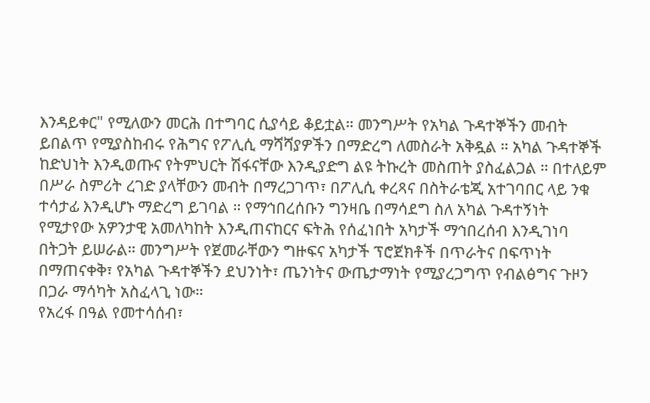እንዳይቀር" የሚለውን መርሕ በተግባር ሲያሳይ ቆይቷል። መንግሥት የአካል ጉዳተኞችን መብት ይበልጥ የሚያስከብሩ የሕግና የፖሊሲ ማሻሻያዎችን በማድረግ ለመስራት አቅዷል ። አካል ጉዳተኞች ከድህነት እንዲወጡና የትምህርት ሽፋናቸው እንዲያድግ ልዩ ትኩረት መስጠት ያስፈልጋል ። በተለይም በሥራ ስምሪት ረገድ ያላቸውን መብት በማረጋገጥ፣ በፖሊሲ ቀረጻና በስትራቴጂ አተገባበር ላይ ንቁ ተሳታፊ እንዲሆኑ ማድረግ ይገባል ። የማኅበረሰቡን ግንዛቤ በማሳደግ ስለ አካል ጉዳተኝነት የሚታየው አዎንታዊ አመለካከት እንዲጠናከርና ፍትሕ የሰፈነበት አካታች ማኅበረሰብ እንዲገነባ በትጋት ይሠራል። መንግሥት የጀመራቸውን ግዙፍና አካታች ፕሮጀክቶች በጥራትና በፍጥነት በማጠናቀቅ፣ የአካል ጉዳተኞችን ደህንነት፣ ጤንነትና ውጤታማነት የሚያረጋግጥ የብልፅግና ጉዞን በጋራ ማሳካት አስፈላጊ ነው።
የአረፋ በዓል የመተሳሰብ፣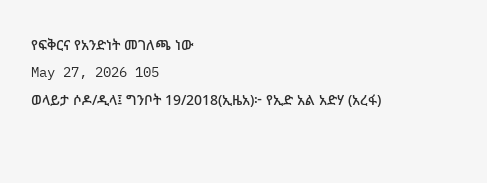የፍቅርና የአንድነት መገለጫ ነው
May 27, 2026 105
ወላይታ ሶዶ/ዲላ፤ ግንቦት 19/2018(ኢዜአ)፦ የኢድ አል አድሃ (አረፋ)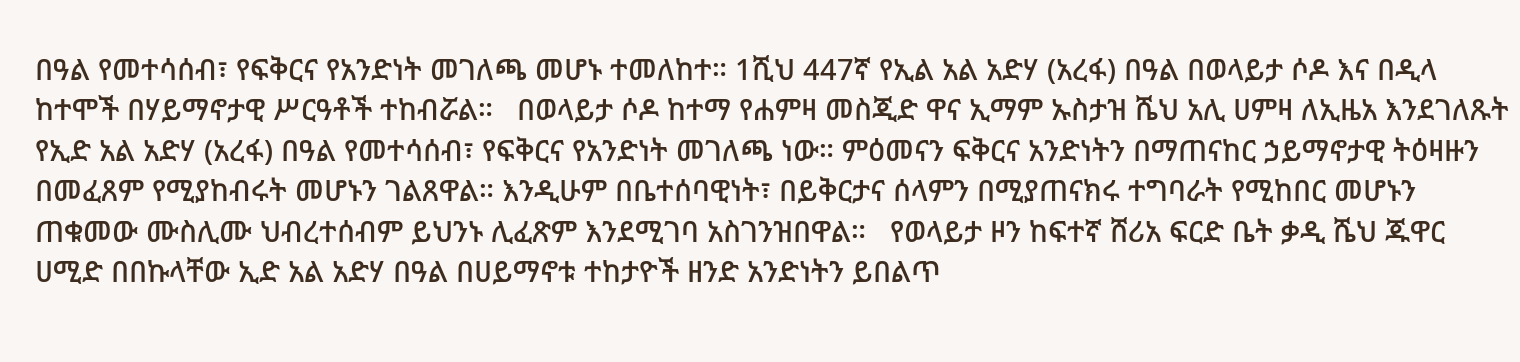በዓል የመተሳሰብ፣ የፍቅርና የአንድነት መገለጫ መሆኑ ተመለከተ። 1ሺህ 447ኛ የኢል አል አድሃ (አረፋ) በዓል በወላይታ ሶዶ እና በዲላ ከተሞች በሃይማኖታዊ ሥርዓቶች ተከብሯል።   በወላይታ ሶዶ ከተማ የሐምዛ መስጂድ ዋና ኢማም ኡስታዝ ሼህ አሊ ሀምዛ ለኢዜአ እንደገለጹት የኢድ አል አድሃ (አረፋ) በዓል የመተሳሰብ፣ የፍቅርና የአንድነት መገለጫ ነው። ምዕመናን ፍቅርና አንድነትን በማጠናከር ኃይማኖታዊ ትዕዛዙን በመፈጸም የሚያከብሩት መሆኑን ገልጸዋል። እንዲሁም በቤተሰባዊነት፣ በይቅርታና ሰላምን በሚያጠናክሩ ተግባራት የሚከበር መሆኑን ጠቁመው ሙስሊሙ ህብረተሰብም ይህንኑ ሊፈጽም እንደሚገባ አስገንዝበዋል።   የወላይታ ዞን ከፍተኛ ሸሪአ ፍርድ ቤት ቃዲ ሼህ ጁዋር ሀሚድ በበኩላቸው ኢድ አል አድሃ በዓል በሀይማኖቱ ተከታዮች ዘንድ አንድነትን ይበልጥ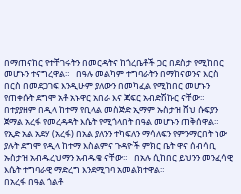በማጠናከር የተቸገሩትን በመርዳትና ከጎረቤቶች ጋር በደስታ የሚከበር መሆኑን ተናግረዋል።   በዓሉ መልካም ተግባራትን በማከናወንና እርስ በርስ በመደጋገፍ እንዲሁም ያለውን በመካፈል የሚከበር መሆኑን የጠቀሱት ደግሞ አቶ አኑዋር አበራ እና ጃፍር አብድሽኩር ናቸው።   በተያያዘም በዲላ ከተማ የቢላል መስጅድ ኢማም ኡስታዝ ሸህ ሱፍያን ጀማል አረፋ የመረዳዳት እሴት የሚጎላበት በዓል መሆኑን ጠቅሰዋል።   የኢድ አል አደሃ (አረፋ) በአል ያለንን ተካፍለን ማሳለፍን የምንማርበት ነው ያሉት ደግሞ የዲላ ከተማ እስልምና ጉዳዮች ምክር ቤት ዋና ሰብሳቢ ኡስታዝ አብዱረህማን አብዱቄ ናቸው።   በአሉ ሲከበር ይህንን መንፈሳዊ እሴት ተግባራዊ ማድረግ እንደሚገባ አመልክተዋል።
በአረፋ በዓል ጎልቶ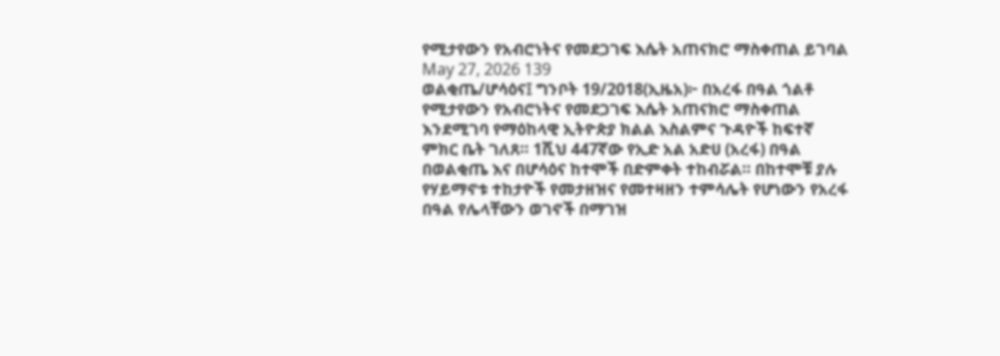የሚታየውን የአብሮነትና የመደጋገፍ እሴት አጠናክሮ ማስቀጠል ይገባል
May 27, 2026 139
ወልቂጤ/ሆሳዕና፤ ግንቦት 19/2018(ኢዜአ)፦ በአረፋ በዓል ጎልቶ የሚታየውን የአብሮነትና የመደጋገፍ እሴት አጠናክሮ ማስቀጠል እንደሚገባ የማዕከላዊ ኢትዮጵያ ክልል እስልምና ጉዳዮች ከፍተኛ ምክር ቤት ገለጸ። 1ሺህ 447ኛው የኢድ አል አድሀ (አረፋ) በዓል በወልቂጤ እና በሆሳዕና ከተሞች በድምቀት ተከብሯል። በከተሞቹ ያሉ የሃይማኖቱ ተከታዮች የመታዘዝና የመተዛዘን ተምሳሌት የሆነውን የአረፋ በዓል የሌላቸውን ወገኖች በማገዝ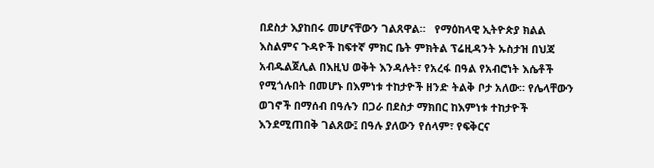በደስታ እያከበሩ መሆናቸውን ገልጸዋል።   የማዕከላዊ ኢትዮጵያ ክልል እስልምና ጉዳዮች ከፍተኛ ምክር ቤት ምክትል ፕሬዚዳንት ኡስታዝ በህጃ አብዱልጀሊል በእዚህ ወቅት እንዳሉት፣ የአረፋ በዓል የአብሮነት እሴቶች የሚጎሉበት በመሆኑ በእምነቱ ተከታዮች ዘንድ ትልቅ ቦታ አለው። የሌላቸውን ወገኖች በማሰብ በዓሉን በጋራ በደስታ ማክበር ከእምነቱ ተከታዮች እንደሚጠበቅ ገልጸው፤ በዓሉ ያለውን የሰላም፣ የፍቅርና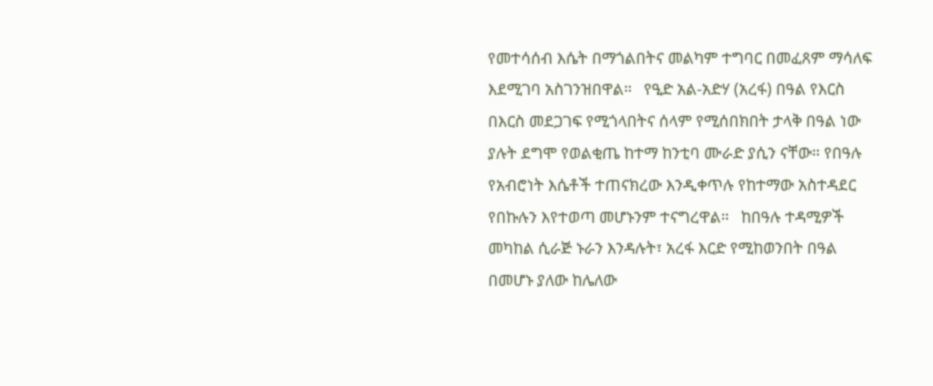የመተሳሰብ እሴት በማጎልበትና መልካም ተግባር በመፈጸም ማሳለፍ እደሚገባ አስገንዝበዋል።   የዒድ አል-አድሃ (አረፋ) በዓል የእርስ በእርስ መደጋገፍ የሚጎላበትና ሰላም የሚሰበክበት ታላቅ በዓል ነው ያሉት ደግሞ የወልቂጤ ከተማ ከንቲባ ሙራድ ያሲን ናቸው። የበዓሉ የአብሮነት እሴቶች ተጠናክረው እንዲቀጥሉ የከተማው አስተዳደር የበኩሉን እየተወጣ መሆኑንም ተናግረዋል።   ከበዓሉ ተዳሚዎች መካከል ሲራጅ ኑራን እንዳሉት፣ አረፋ እርድ የሚከወንበት በዓል በመሆኑ ያለው ከሌለው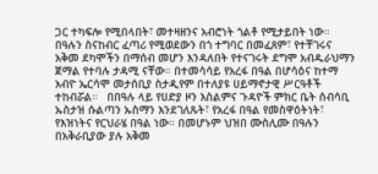ጋር ተካፍሎ የሚበላበት፣ መተዛዘንና አብሮነት ጎልቶ የሚታይበት ነው።   በዓሉን ስናከብር ፈጣሪ የሚወደውን በጎ ተግባር በመፈጸም፣ የተቸገሩና አቅመ ደካሞችን በማሰብ መሆን እንዳለበት የተናገሩት ደግሞ አብዱራህማን ጀማል የተባሉ ታዳሚ ናቸው። በተመሳሳይ የአረፋ በዓል በሆሳዕና ከተማ አብዮ ኤርሳሞ መታሰቢያ ስታዲየም በተለያዩ ሀይማኖታዊ ሥርዓቶች ተከብሯል።   በበዓሉ ላይ የሀድያ ዞን እስልምና ጉዳዮች ምክር ቤት ሰብሳቢ ኡስታዝ ሱልጣን ኡስማን እንደገለጹት፣ የአረፋ በዓል የመስዋዕትነት፣ የእዝነትና የርህራሄ በዓል ነው። በመሆኑም ህዝበ ሙስሊሙ በዓሉን በአቅራቢያው ያሉ አቅመ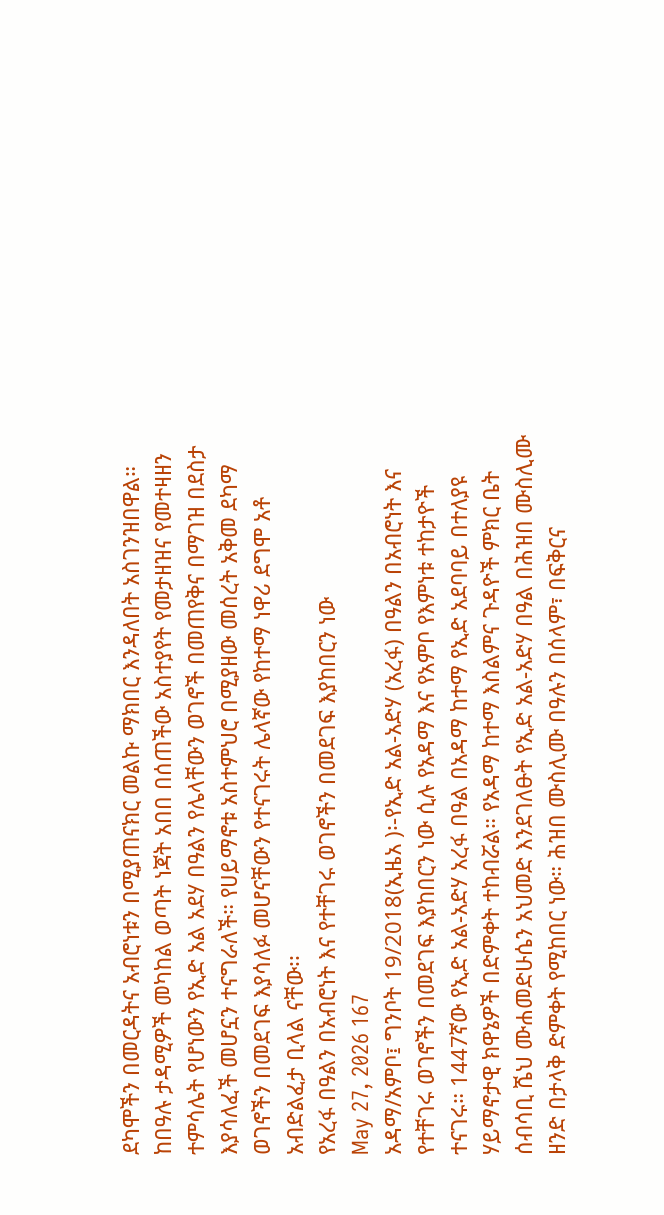ደካሞችን በመርዳትና አብሮነቱን በሚያጠናክር መልኩ ማክበር እንዳለበት አስገንዝበዋል።   ከበዓሉ ታዳሚዎች መካከል ወጣት ነጃት አበበ በሰጠችው አስተያየት የመታዘዝና የመተዛዘን ተምሳሌት የሆነውን የኢድ አል አደሃ በዓልን የሌላቸውን ወገኖች በመጠየቅና በማገዝ በደስታ እያሳለፈች መሆኗን ተናግራለች። የሀይማኖቱ አስተምህሮ በሚያዘው መሰረት አቅመ ደካማ ወገኖችን በመደገፍ እያሳለፉ መሆናቸውን የተናገሩት ሌላኛው የከተማ ነዋሪ ደግሞ አቶ አብድልፈታ ቢላል ናቸው፡፡
የአረፋ በዓልን በአብሮነት እና የተቸገሩ ወገኖችን በመደገፍ እያከበርን ነው
May 27, 2026 167
አዳማ/አምቦ፤ ግንቦት 19/2018(ኢዜአ )፡-የኢድ አል-አድሃ (አረፋ) በዓልን በአብሮነት እና የተቸገሩ ወገኖችን በመደገፍ እያከበርን ነው ሲሉ የአዳማ እና የአምቦ የእምነቱ ተከታዮች ተናገሩ። 1447ኛው የኢድ አል-አድሃ አረፋ በዓል በአዳማ ከተማ የኢድ አደባባይ በተለያዩ ሃይማኖታዊ ክዋኔዎች በድምቀት ተከብሯል። የአዳማ ከተማ እስልምና ጉዳዮች ምክር ቤት ሰብሳቢ ሼህ ሙሐመድሁሴን አህመድ እንደገለፁት የኢድ አል-አድሃ በዓል በሕዝበ ሙስሊሙ ዘንድ በታላቅ ድምቀት የሚከበር ነው። ሕዝበ ሙስሊሙ በዓሉን በሰላም፣ በፍቅርና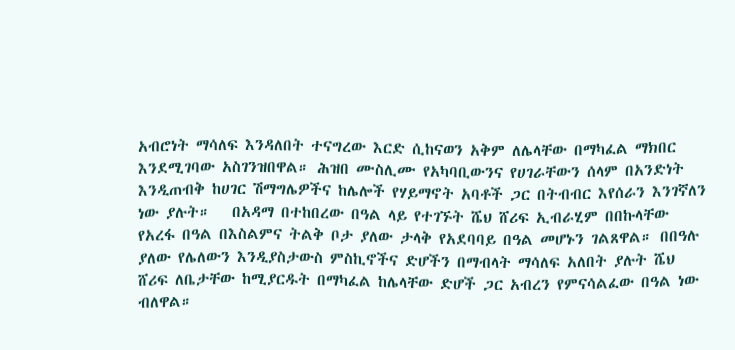አብሮነት ማሳለፍ እንዳለበት ተናግረው እርድ ሲከናወን አቅም ለሌላቸው በማካፈል ማክበር እንደሚገባው አስገንዝበዋል። ሕዝበ ሙስሊሙ የአካባቢውንና የሀገራቸውን ሰላም በአንድነት እንዲጠብቅ ከሀገር ሽማግሌዎችና ከሌሎች የሃይማኖት አባቶች ጋር በትብብር እየሰራን እንገኛለን ነው ያሉት።   በአዳማ በተከበረው በዓል ላይ የተገኙት ሼህ ሸሪፍ ኢብራሂም በበኩላቸው የአረፋ በዓል በእስልምና ትልቅ ቦታ ያለው ታላቅ የአደባባይ በዓል መሆኑን ገልጸዋል። በበዓሉ ያለው የሌለውን እንዲያስታውስ ምስኪኖችና ድሆችን በማብላት ማሳለፍ አለበት ያሉት ሼህ ሸሪፍ ለቤታቸው ከሚያርዱት በማካፈል ከሌላቸው ድሆች ጋር አብረን የምናሳልፈው በዓል ነው ብለዋል።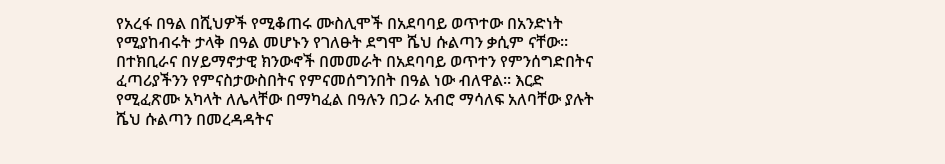የአረፋ በዓል በሺህዎች የሚቆጠሩ ሙስሊሞች በአደባባይ ወጥተው በአንድነት የሚያከብሩት ታላቅ በዓል መሆኑን የገለፁት ደግሞ ሼህ ሱልጣን ቃሲም ናቸው። በተክቢራና በሃይማኖታዊ ክንውኖች በመመራት በአደባባይ ወጥተን የምንሰግድበትና ፈጣሪያችንን የምናስታውስበትና የምናመሰግንበት በዓል ነው ብለዋል። እርድ የሚፈጽሙ አካላት ለሌላቸው በማካፈል በዓሉን በጋራ አብሮ ማሳለፍ አለባቸው ያሉት ሼህ ሱልጣን በመረዳዳትና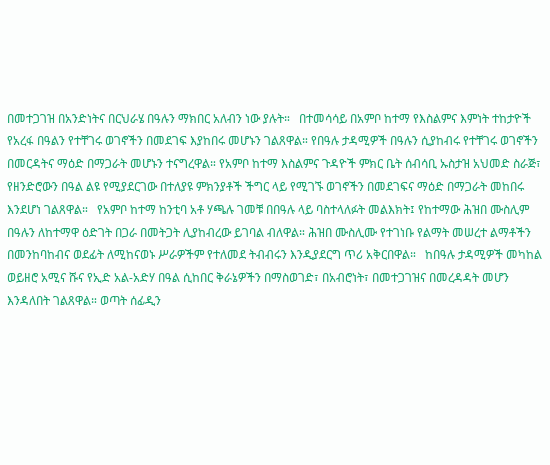በመተጋገዝ በአንድነትና በርህራሄ በዓሉን ማክበር አለብን ነው ያሉት።   በተመሳሳይ በአምቦ ከተማ የእስልምና እምነት ተከታዮች የአረፋ በዓልን የተቸገሩ ወገኖችን በመደገፍ እያከበሩ መሆኑን ገልጸዋል። የበዓሉ ታዳሚዎች በዓሉን ሲያከብሩ የተቸገሩ ወገኖችን በመርዳትና ማዕድ በማጋራት መሆኑን ተናግረዋል። የአምቦ ከተማ እስልምና ጉዳዮች ምክር ቤት ሰብሳቢ ኡስታዝ አህመድ ስራጅ፣ የዘንድሮውን በዓል ልዩ የሚያደርገው በተለያዩ ምክንያቶች ችግር ላይ የሚገኙ ወገኖችን በመደገፍና ማዕድ በማጋራት መከበሩ እንደሆነ ገልጸዋል።   የአምቦ ከተማ ከንቲባ አቶ ሃጫሉ ገመቹ በበዓሉ ላይ ባስተላለፉት መልእክት፤ የከተማው ሕዝበ ሙስሊም በዓሉን ለከተማዋ ዕድገት በጋራ በመትጋት ሊያከብረው ይገባል ብለዋል። ሕዝበ ሙስሊሙ የተገነቡ የልማት መሠረተ ልማቶችን በመንከባከብና ወደፊት ለሚከናወኑ ሥራዎችም የተለመደ ትብብሩን እንዲያደርግ ጥሪ አቅርበዋል።   ከበዓሉ ታዳሚዎች መካከል ወይዘሮ አሚና ሹና የኢድ አል-አድሃ በዓል ሲከበር ቅራኔዎችን በማስወገድ፣ በአብሮነት፣ በመተጋገዝና በመረዳዳት መሆን እንዳለበት ገልጸዋል። ወጣት ሰፊዲን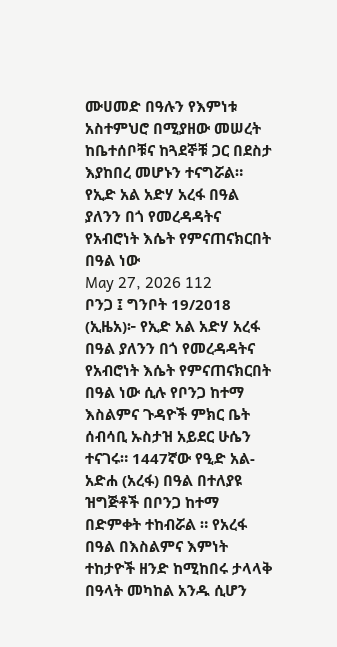ሙሀመድ በዓሉን የእምነቱ አስተምህሮ በሚያዘው መሠረት ከቤተሰቦቹና ከጓደኞቹ ጋር በደስታ እያከበረ መሆኑን ተናግሯል።
የኢድ አል አድሃ አረፋ በዓል ያለንን በጎ የመረዳዳትና የአብሮነት እሴት የምናጠናክርበት በዓል ነው
May 27, 2026 112
ቦንጋ ፤ ግንቦት 19/2018 (ኢዜአ)፦ የኢድ አል አድሃ አረፋ በዓል ያለንን በጎ የመረዳዳትና የአብሮነት እሴት የምናጠናክርበት በዓል ነው ሲሉ የቦንጋ ከተማ እስልምና ጉዳዮች ምክር ቤት ሰብሳቢ ኡስታዝ አይደር ሁሴን ተናገሩ። 1447ኛው የዒድ አል-አድሐ (አረፋ) በዓል በተለያዩ ዝግጅቶች በቦንጋ ከተማ በድምቀት ተከብሯል ። የአረፋ በዓል በእስልምና እምነት ተከታዮች ዘንድ ከሚከበሩ ታላላቅ በዓላት መካከል አንዱ ሲሆን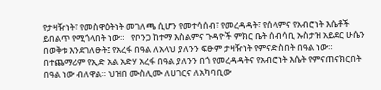የታዛዥነት፣ የመስዋዕትነት መገለጫ ሲሆን የመተሳሰብ፣ የመረዳዳት፣ የሰላምና የአብሮነት እሴቶች ይበልጥ የሚጎላበት ነው።   የቦንጋ ከተማ እስልምና ጉዳዮች ምክር ቤት ሰብሳቢ ኡስታዝ አይደር ሁሴን በወቅቱ እንደገለፁት፤ የአረፋ በዓል ለአላህ ያለንን ፍፁም ታዛዥነት የምናድስበት በዓል ነው። በተጨማሪም የኢድ አል አድሃ አረፋ በዓል ያለንን በጎ የመረዳዳትና የአብሮነት እሴት የምናጠናክርበት በዓል ነው ብለዋል። ህዝበ ሙስሊሙ ለሀገርና ለአካባቢው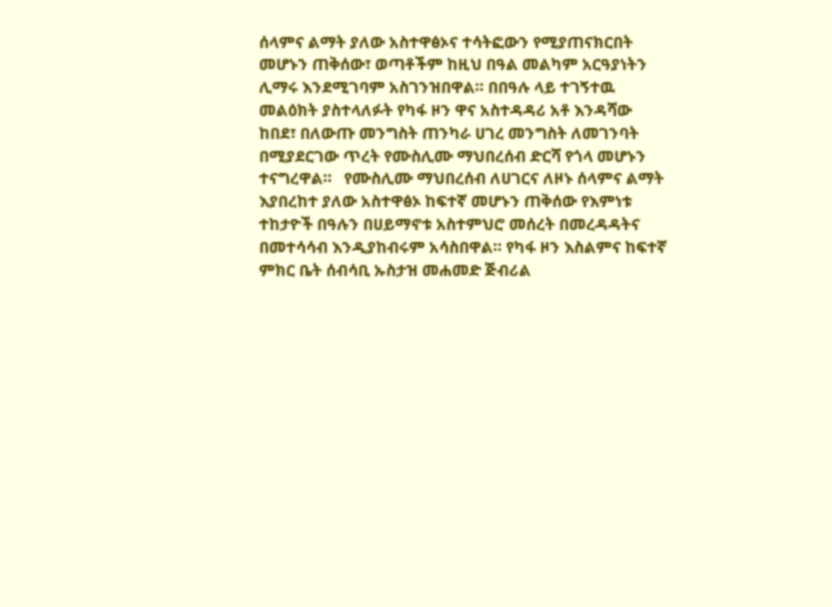ሰላምና ልማት ያለው አስተዋፅኦና ተሳትፎውን የሚያጠናክርበት መሆኑን ጠቅሰው፣ ወጣቶችም ከዚህ በዓል መልካም አርዓያነትን ሊማሩ እንደሚገባም አስገንዝበዋል። በበዓሉ ላይ ተገኝተዉ መልዕክት ያስተላለፉት የካፋ ዞን ዋና አስተዳዳሪ አቶ እንዳሻው ከበደ፣ በለውጡ መንግስት ጠንካራ ሀገረ መንግስት ለመገንባት በሚያደርገው ጥረት የሙስሊሙ ማህበረሰብ ድርሻ የጎላ መሆኑን ተናግረዋል።   የሙስሊሙ ማህበረሰብ ለሀገርና ለዞኑ ሰላምና ልማት እያበረከተ ያለው አስተዋፅኦ ከፍተኛ መሆኑን ጠቅሰው የእምነቱ ተከታዮች በዓሉን በሀይማኖቱ አስተምህሮ መሰረት በመረዳዳትና በመተሳሳብ እንዲያከብሩም አሳስበዋል። የካፋ ዞን እስልምና ከፍተኛ ምክር ቤት ሰብሳቢ ኡስታዝ መሐመድ ጅብሪል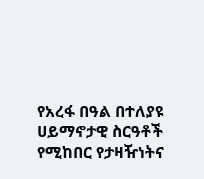የአረፋ በዓል በተለያዩ ሀይማኖታዊ ስርዓቶች የሚከበር የታዛዥነትና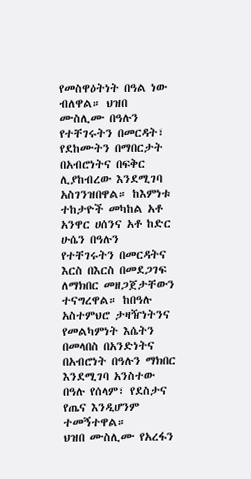የመስዋዕትነት በዓል ነው ብለዋል። ህዝበ ሙስሊሙ በዓሉን የተቸገሩትን በመርዳት፣ የደከሙትን በማበርታት በአብሮነትና በፍቅር ሊያከብረው እንደሚገባ አስገንዝበዋል። ከእምነቱ ተከታዮች መካከል አቶ አንዋር ሀሰንና አቶ ከድር ሁሴን በዓሉን የተቸገሩትን በመርዳትና እርስ በእርስ በመደጋገፍ ለማክበር መዘጋጀታቸውን ተናግረዋል። ከበዓሉ አስተምህሮ ታዛዥነትንና የመልካምነት እሴትን በመላበስ በአንድነትና በአብሮነት በዓሉን ማክበር እንደሚገባ አንስተው በዓሉ የሰላም፣ የደስታና የጤና እንዲሆንም ተመኝተዋል።
ህዝበ ሙስሊሙ የአረፋን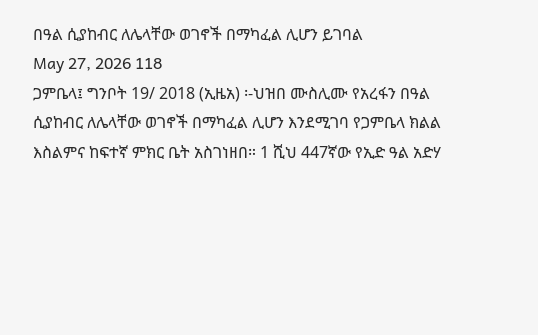በዓል ሲያከብር ለሌላቸው ወገኖች በማካፈል ሊሆን ይገባል
May 27, 2026 118
ጋምቤላ፤ ግንቦት 19/ 2018 (ኢዜአ) ፡-ህዝበ ሙስሊሙ የአረፋን በዓል ሲያከብር ለሌላቸው ወገኖች በማካፈል ሊሆን እንደሚገባ የጋምቤላ ክልል እስልምና ከፍተኛ ምክር ቤት አስገነዘበ። 1 ሺህ 447ኛው የኢድ ዓል አድሃ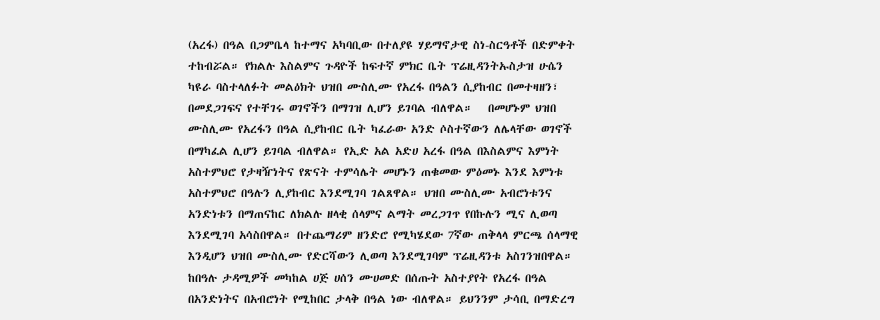(አረፋ) በዓል በጋምቤላ ከተማና አካባቢው በተለያዩ ሃይማኖታዊ ስነ-ስርዓቶች በድምቀት ተከብሯል። የክልሉ እስልምና ጉዳዮች ከፍተኛ ምክር ቤት ፕሬዚዳንትኡስታዝ ሁሴን ካዩራ ባስተላለፉት መልዕክት ህዝበ ሙስሊሙ የአረፋ በዓልን ሲያከብር በመተዛዘን፣ በመደጋገፍና የተቸገሩ ወገኖችን በማገዝ ሊሆን ይገባል ብለዋል።   በመሆኑም ህዝበ ሙስሊሙ የአረፋን በዓል ሲያከብር ቤት ካፈራው አንድ ሶስተኛውን ለሌላቸው ወገኖች በማካፈል ሊሆን ይገባል ብለዋል። የኢድ አል አድሀ አረፋ በዓል በእስልምና እምነት አስተምህሮ የታዛዥነትና የጽናት ተምሳሌት መሆኑን ጠቁመው ምዕመኑ እንደ እምነቱ አስተምህሮ በዓሉን ሊያከብር እንደሚገባ ገልጸዋል። ህዝበ ሙስሊሙ አብሮነቱንና አንድነቱን በማጠናከር ለክልሉ ዘላቂ ሰላምና ልማት መረጋገጥ የበኩሉን ሚና ሊወጣ እንደሚገባ አሳስበዋል። በተጨማሪም ዘንድሮ የሚካሄደው 7ኛው ጠቅላላ ምርጫ ሰላማዊ እንዲሆን ህዝበ ሙስሊሙ የድርሻውን ሊወጣ እንደሚገባም ፕሬዚዳንቱ አስገንዝበዋል።   ከበዓሉ ታዳሚዎች መካከል ሀጅ ሀሰን ሙሀመድ በሰጡት አስተያየት የአረፋ በዓል በአንድነትና በአብሮነት የሚከበር ታላቅ በዓል ነው ብለዋል። ይህንንም ታሳቢ በማድረግ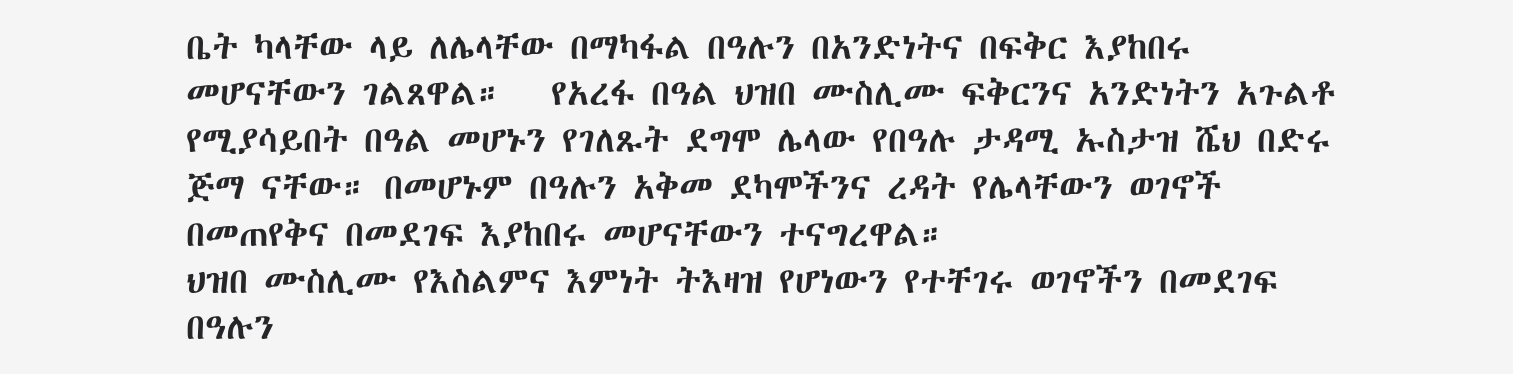ቤት ካላቸው ላይ ለሌላቸው በማካፋል በዓሉን በአንድነትና በፍቅር እያከበሩ መሆናቸውን ገልጸዋል።   የአረፋ በዓል ህዝበ ሙስሊሙ ፍቅርንና አንድነትን አጉልቶ የሚያሳይበት በዓል መሆኑን የገለጹት ደግሞ ሌላው የበዓሉ ታዳሚ ኡስታዝ ሼህ በድሩ ጅማ ናቸው። በመሆኑም በዓሉን አቅመ ደካሞችንና ረዳት የሌላቸውን ወገኖች በመጠየቅና በመደገፍ እያከበሩ መሆናቸውን ተናግረዋል።
ህዝበ ሙስሊሙ የእስልምና እምነት ትእዛዝ የሆነውን የተቸገሩ ወገኖችን በመደገፍ በዓሉን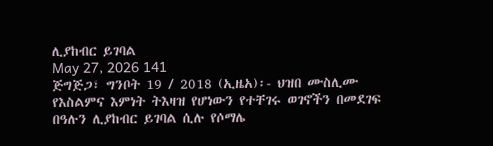ሊያከብር ይገባል
May 27, 2026 141
ጅግጅጋ፣ ግንቦት 19 / 2018 (ኢዜአ)፡- ህዝበ ሙስሊሙ የእስልምና እምነት ትእዛዝ የሆነውን የተቸገሩ ወገኖችን በመደገፍ በዓሉን ሊያከብር ይገባል ሲሉ የሶማሌ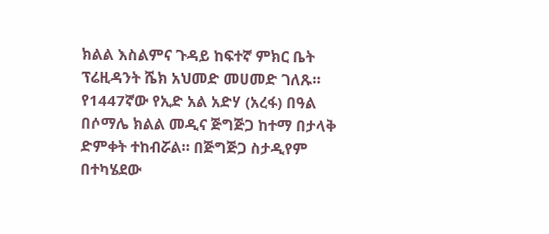ክልል እስልምና ጉዳይ ከፍተኛ ምክር ቤት ፕሬዚዳንት ሼክ አህመድ መሀመድ ገለጹ። የ1447ኛው የኢድ አል አድሃ (አረፋ) በዓል በሶማሌ ክልል መዲና ጅግጅጋ ከተማ በታላቅ ድምቀት ተከብሯል። በጅግጅጋ ስታዲየም በተካሄደው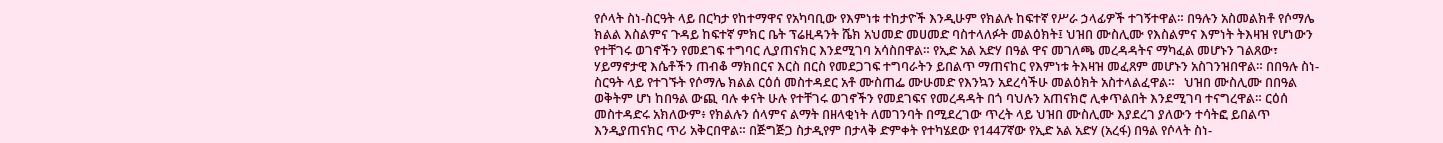የሶላት ስነ-ስርዓት ላይ በርካታ የከተማዋና የአካባቢው የእምነቱ ተከታዮች እንዲሁም የክልሉ ከፍተኛ የሥራ ኃላፊዎች ተገኝተዋል። በዓሉን አስመልክቶ የሶማሌ ክልል እስልምና ጉዳይ ከፍተኛ ምክር ቤት ፕሬዚዳንት ሼክ አህመድ መሀመድ ባስተላለፉት መልዕክት፤ ህዝበ ሙስሊሙ የእስልምና እምነት ትእዛዝ የሆነውን የተቸገሩ ወገኖችን የመደገፍ ተግባር ሊያጠናክር እንደሚገባ አሳስበዋል። የኢድ አል አድሃ በዓል ዋና መገለጫ መረዳዳትና ማካፈል መሆኑን ገልጸው፣ ሃይማኖታዊ እሴቶችን ጠብቆ ማክበርና እርስ በርስ የመደጋገፍ ተግባራትን ይበልጥ ማጠናከር የእምነቱ ትእዛዝ መፈጸም መሆኑን አስገንዝበዋል። በበዓሉ ስነ-ስርዓት ላይ የተገኙት የሶማሌ ክልል ርዕሰ መስተዳደር አቶ ሙስጠፌ ሙሁመድ የእንኳን አደረሳችሁ መልዕክት አስተላልፈዋል።   ህዝበ ሙስሊሙ በበዓል ወቅትም ሆነ ከበዓል ውጪ ባሉ ቀናት ሁሉ የተቸገሩ ወገኖችን የመደገፍና የመረዳዳት በጎ ባህሉን አጠናክሮ ሊቀጥልበት እንደሚገባ ተናግረዋል። ርዕሰ መስተዳድሩ አክለውም፥ የክልሉን ሰላምና ልማት በዘላቂነት ለመገንባት በሚደረገው ጥረት ላይ ህዝበ ሙስሊሙ እያደረገ ያለውን ተሳትፎ ይበልጥ እንዲያጠናክር ጥሪ አቅርበዋል። በጅግጅጋ ስታዲየም በታላቅ ድምቀት የተካሄደው የ1447ኛው የኢድ አል አድሃ (አረፋ) በዓል የሶላት ስነ-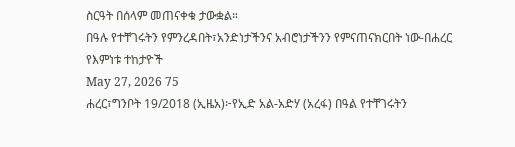ስርዓት በሰላም መጠናቀቁ ታውቋል።
በዓሉ የተቸገሩትን የምንረዳበት፣አንድነታችንና አብሮነታችንን የምናጠናክርበት ነው-በሐረር የእምነቱ ተከታዮች
May 27, 2026 75
ሐረር፣ግንቦት 19/2018 (ኢዜአ)፦የኢድ አል-አድሃ (አረፋ) በዓል የተቸገሩትን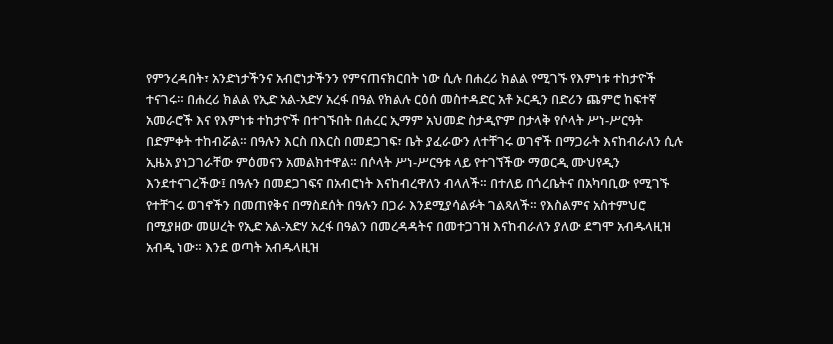የምንረዳበት፣ አንድነታችንና አብሮነታችንን የምናጠናክርበት ነው ሲሉ በሐረሪ ክልል የሚገኙ የእምነቱ ተከታዮች ተናገሩ። በሐረሪ ክልል የኢድ አል-አድሃ አረፋ በዓል የክልሉ ርዕሰ መስተዳድር አቶ ኦርዲን በድሪን ጨምሮ ከፍተኛ አመራሮች እና የእምነቱ ተከታዮች በተገኙበት በሐረር ኢማም አህመድ ስታዲዮም በታላቅ የሶላት ሥነ-ሥርዓት በድምቀት ተከብሯል። በዓሉን እርስ በእርስ በመደጋገፍ፣ ቤት ያፈራውን ለተቸገሩ ወገኖች በማጋራት እናከብራለን ሲሉ ኢዜአ ያነጋገራቸው ምዕመናን አመልክተዋል። በሶላት ሥነ-ሥርዓቱ ላይ የተገኘችው ማወርዲ ሙህየዲን እንደተናገረችው፤ በዓሉን በመደጋገፍና በአብሮነት እናከብረዋለን ብላለች። በተለይ በጎረቤትና በአካባቢው የሚገኙ የተቸገሩ ወገኖችን በመጠየቅና በማስደሰት በዓሉን በጋራ እንደሚያሳልፉት ገልጻለች። የእስልምና አስተምህሮ በሚያዘው መሠረት የኢድ አል-አድሃ አረፋ በዓልን በመረዳዳትና በመተጋገዝ እናከብራለን ያለው ደግሞ አብዱላዚዝ አብዲ ነው። እንደ ወጣት አብዱላዚዝ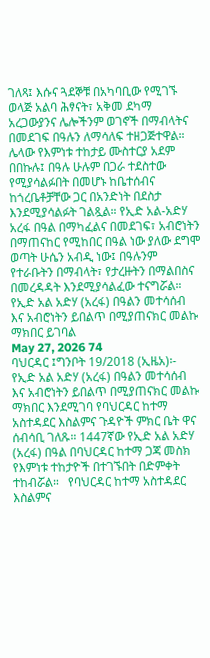ገለጻ፤ እሱና ጓደኞቹ በአካባቢው የሚገኙ ወላጅ አልባ ሕፃናት፣ አቅመ ደካማ አረጋውያንና ሌሎችንም ወገኖች በማብላትና በመደገፍ በዓሉን ለማሳለፍ ተዘጋጅተዋል። ሌላው የእምነቱ ተከታይ ሙስተርያ አደም በበኩሉ፤ በዓሉ ሁሉም በጋራ ተደስተው የሚያሳልፉበት በመሆኑ ከቤተሰብና ከጎረቤቶቻቸው ጋር በአንድነት በደስታ እንደሚያሳልፉት ገልጿል። የኢድ አል-አድሃ አረፋ በዓል በማካፈልና በመደገፍ፣ አብሮነትን በማጠናከር የሚከበር በዓል ነው ያለው ደግሞ ወጣት ሁሴን አብዲ ነው፤ በዓሉንም የተራቡትን በማብላት፣ የታረዙትን በማልበስና በመረዳዳት እንደሚያሳልፈው ተናግሯል።
የኢድ አል አድሃ (አረፋ) በዓልን መተሳሰብ እና አብሮነትን ይበልጥ በሚያጠናክር መልኩ ማክበር ይገባል
May 27, 2026 74
ባህርዳር ፤ግንቦት 19/2018 (ኢዜአ)፡- የኢድ አል አድሃ (አረፋ) በዓልን መተሳሰብ እና አብሮነትን ይበልጥ በሚያጠናክር መልኩ ማክበር እንደሚገባ የባህርዳር ከተማ አስተዳደር እስልምና ጉዳዮች ምክር ቤት ዋና ሰብሳቢ ገለጹ። 1447ኛው የኢድ አል አድሃ (አረፋ) በዓል በባህርዳር ከተማ ጋጃ መስክ የእምነቱ ተከታዮች በተገኙበት በድምቀት ተከብሯል።   የባህርዳር ከተማ አስተዳደር እስልምና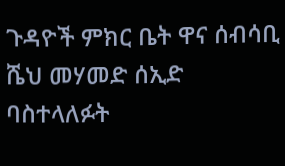ጉዳዮች ምክር ቤት ዋና ሰብሳቢ ሼህ መሃመድ ሰኢድ ባስተላለፉት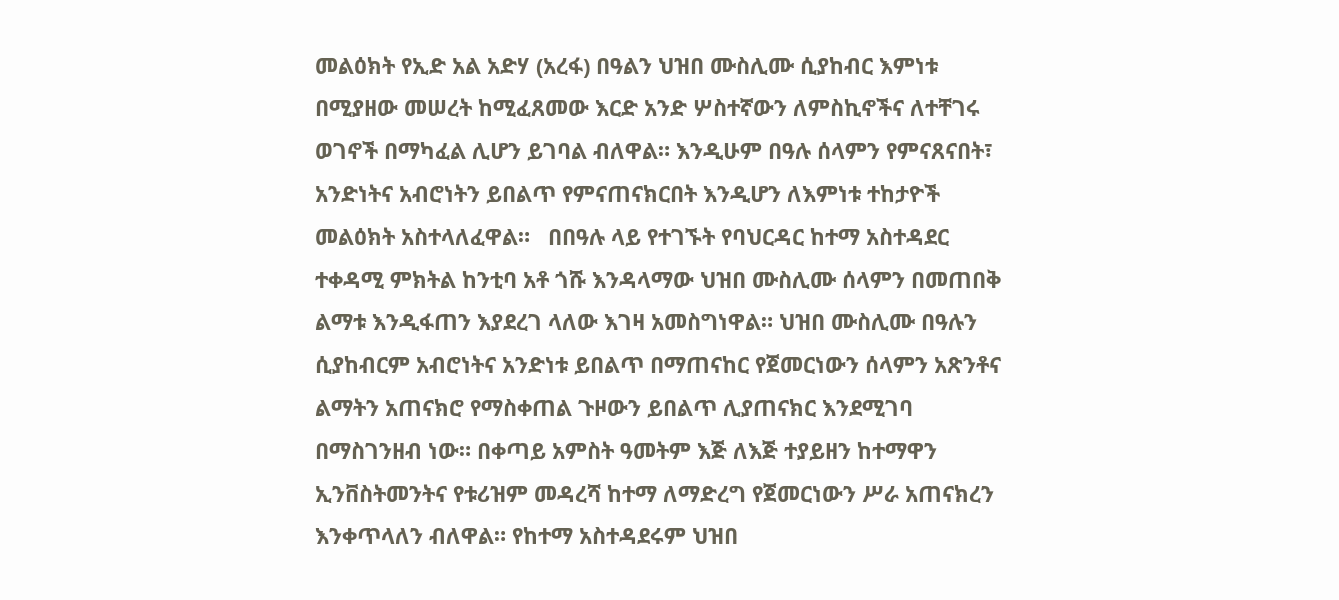መልዕክት የኢድ አል አድሃ (አረፋ) በዓልን ህዝበ ሙስሊሙ ሲያከብር እምነቱ በሚያዘው መሠረት ከሚፈጸመው እርድ አንድ ሦስተኛውን ለምስኪኖችና ለተቸገሩ ወገኖች በማካፈል ሊሆን ይገባል ብለዋል። እንዲሁም በዓሉ ሰላምን የምናጸናበት፣ አንድነትና አብሮነትን ይበልጥ የምናጠናክርበት እንዲሆን ለእምነቱ ተከታዮች መልዕክት አስተላለፈዋል።   በበዓሉ ላይ የተገኙት የባህርዳር ከተማ አስተዳደር ተቀዳሚ ምክትል ከንቲባ አቶ ጎሹ እንዳላማው ህዝበ ሙስሊሙ ሰላምን በመጠበቅ ልማቱ እንዲፋጠን እያደረገ ላለው እገዛ አመስግነዋል። ህዝበ ሙስሊሙ በዓሉን ሲያከብርም አብሮነትና አንድነቱ ይበልጥ በማጠናከር የጀመርነውን ሰላምን አጽንቶና ልማትን አጠናክሮ የማስቀጠል ጉዞውን ይበልጥ ሊያጠናክር እንደሚገባ በማስገንዘብ ነው። በቀጣይ አምስት ዓመትም እጅ ለእጅ ተያይዘን ከተማዋን ኢንቨስትመንትና የቱሪዝም መዳረሻ ከተማ ለማድረግ የጀመርነውን ሥራ አጠናክረን እንቀጥላለን ብለዋል። የከተማ አስተዳደሩም ህዝበ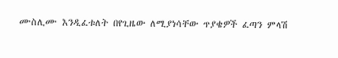ሙስሊሙ እንዲፈቱለት በየጊዜው ለሚያነሳቸው ጥያቄዎች ፈጣን ምላሽ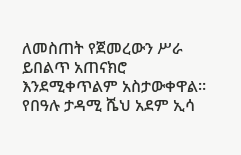ለመስጠት የጀመረውን ሥራ ይበልጥ አጠናክሮ እንደሚቀጥልም አስታውቀዋል።   የበዓሉ ታዳሚ ሼህ አደም ኢሳ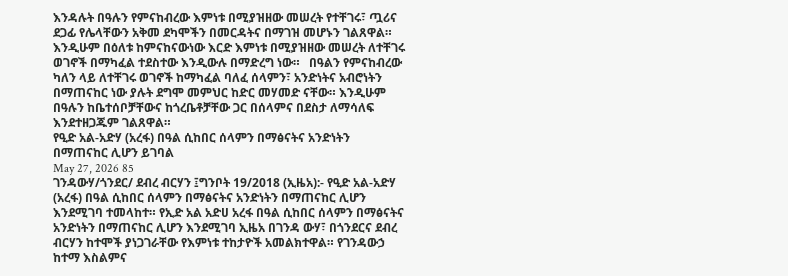እንዳሉት በዓሉን የምናከብረው እምነቱ በሚያዝዘው መሠረት የተቸገሩ፣ ጧሪና ደጋፊ የሌላቸውን አቅመ ደካሞችን በመርዳትና በማገዝ መሆኑን ገልጸዋል። እንዲሁም በዕለቱ ከምናከናውነው እርድ እምነቱ በሚያዝዘው መሠረት ለተቸገሩ ወገኖች በማካፈል ተደስተው እንዲውሉ በማድረግ ነው።   በዓልን የምናከብረው ካለን ላይ ለተቸገሩ ወገኖች ከማካፈል ባለፈ ሰላምን፣ አንድነትና አብሮነትን በማጠናከር ነው ያሉት ደግሞ መምህር ከድር መሃመድ ናቸው። እንዲሁም በዓሉን ከቤተሰቦቻቸውና ከጎረቤቶቻቸው ጋር በሰላምና በደስታ ለማሳለፍ እንደተዘጋጁም ገልጸዋል።
የዒድ አል-አድሃ (አረፋ) በዓል ሲከበር ሰላምን በማፅናትና አንድነትን በማጠናከር ሊሆን ይገባል
May 27, 2026 85
ገንዳውሃ/ጎንደር/ ደብረ ብርሃን ፤ግንቦት 19/2018 (ኢዜአ):- የዒድ አል-አድሃ (አረፋ) በዓል ሲከበር ሰላምን በማፅናትና አንድነትን በማጠናከር ሊሆን እንደሚገባ ተመላከተ። የኢድ አል አድሀ አረፋ በዓል ሲከበር ሰላምን በማፅናትና አንድነትን በማጠናከር ሊሆን እንደሚገባ ኢዜአ በገንዳ ውሃ፣ በጎንደርና ደብረ ብርሃን ከተሞች ያነጋገራቸው የእምነቱ ተከታዮች አመልክተዋል። የገንዳውኃ ከተማ እስልምና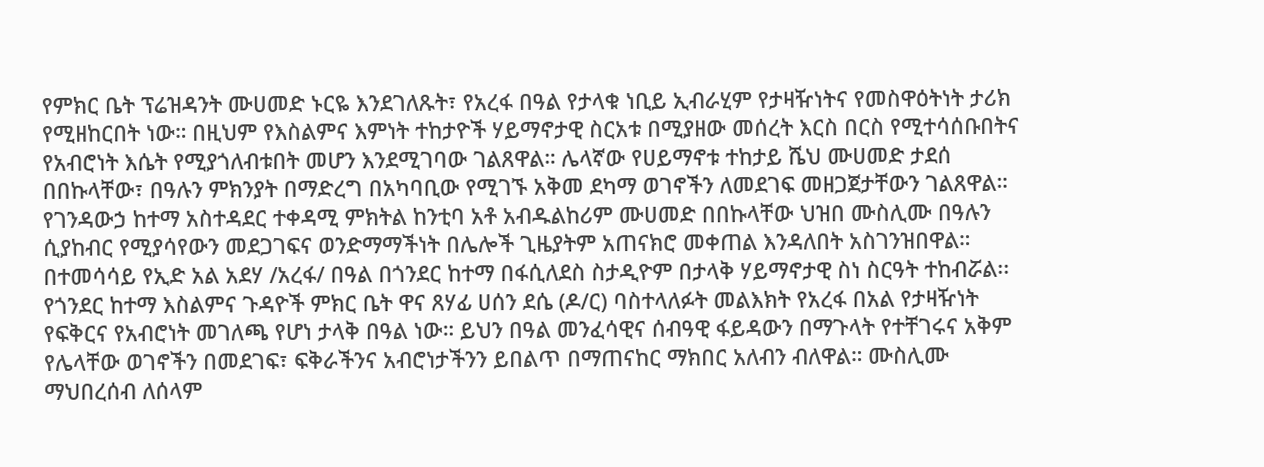የምክር ቤት ፕሬዝዳንት ሙሀመድ ኑርዬ እንደገለጹት፣ የአረፋ በዓል የታላቁ ነቢይ ኢብራሂም የታዛዥነትና የመስዋዕትነት ታሪክ የሚዘከርበት ነው። በዚህም የእስልምና እምነት ተከታዮች ሃይማኖታዊ ስርአቱ በሚያዘው መሰረት እርስ በርስ የሚተሳሰቡበትና የአብሮነት እሴት የሚያጎለብቱበት መሆን እንደሚገባው ገልጸዋል። ሌላኛው የሀይማኖቱ ተከታይ ሼህ ሙሀመድ ታደሰ በበኩላቸው፣ በዓሉን ምክንያት በማድረግ በአካባቢው የሚገኙ አቅመ ደካማ ወገኖችን ለመደገፍ መዘጋጀታቸውን ገልጸዋል። የገንዳውኃ ከተማ አስተዳደር ተቀዳሚ ምክትል ከንቲባ አቶ አብዱልከሪም ሙሀመድ በበኩላቸው ህዝበ ሙስሊሙ በዓሉን ሲያከብር የሚያሳየውን መደጋገፍና ወንድማማችነት በሌሎች ጊዜያትም አጠናክሮ መቀጠል እንዳለበት አስገንዝበዋል።   በተመሳሳይ የኢድ አል አደሃ /አረፋ/ በዓል በጎንደር ከተማ በፋሲለደስ ስታዲዮም በታላቅ ሃይማኖታዊ ስነ ስርዓት ተከብሯል፡፡ የጎንደር ከተማ እስልምና ጉዳዮች ምክር ቤት ዋና ጸሃፊ ሀሰን ደሴ (ዶ/ር) ባስተላለፉት መልእክት የአረፋ በአል የታዛዥነት የፍቅርና የአብሮነት መገለጫ የሆነ ታላቅ በዓል ነው። ይህን በዓል መንፈሳዊና ሰብዓዊ ፋይዳውን በማጉላት የተቸገሩና አቅም የሌላቸው ወገኖችን በመደገፍ፣ ፍቅራችንና አብሮነታችንን ይበልጥ በማጠናከር ማክበር አለብን ብለዋል። ሙስሊሙ ማህበረሰብ ለሰላም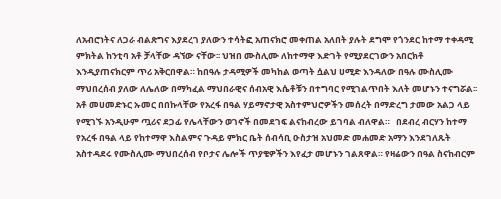ለአብሮነትና ለጋራ ብልጽግና እያደረገ ያለውን ተሳትፎ አጠናክሮ መቀጠል አለበት ያሉት ደግሞ የጎንደር ከተማ ተቀዳሚ ምክትል ከንቲባ አቶ ቻላቸው ዳኘው ናቸው፡፡ ህዝበ ሙስሊሙ ለከተማዋ እድገት የሚያደርገውን አበርክቶ እንዲያጠናክርም ጥሪ አቅርበዋል። ከበዓሉ ታዳሚዎች መካከል ወጣት ሷልህ ሀሚድ እንዳለው በዓሉ ሙስሊሙ ማህበረሰብ ያለው ለሌለው በማካፈል ማህበራዊና ሰብአዊ እሴቶቹን በተግባር የሚገልጥበት እለት መሆኑን ተናግሯል፡፡ አቶ መሀመድኑር ኡመር በበኩላቸው የአረፋ በዓል ሃይማኖታዊ አስተምህሮዎችን መሰረት በማድረግ ታመው አልጋ ላይ የሚገኙ አንዲሁም ጧሪና ደጋፊ የሌላቸውን ወገኖች በመደገፍ ልናከብረው ይገባል ብለዋል።   በደብረ ብርሃን ከተማ የአረፋ በዓል ላይ የከተማዋ እስልምና ጉዳይ ምክር ቤት ሰብሳቢ ዑስታዝ አህመድ መሐመድ አማን እንደገለጹት አስተዳደሩ የሙስሊሙ ማህበረሰብ የቦታና ሌሎች ጥያቄዎችን እየፈታ መሆኑን ገልጸዋል። የዛሬውን በዓል ስናከብርም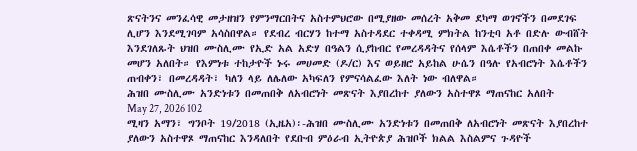ጽናትንና መንፈሳዊ መታዘዝን የምንማርበትና አስተምህሮው በሚያዘው መሰረት አቅመ ደካማ ወገኖችን በመደገፍ ሊሆን እንደሚገባም አሳስበዋል። የደብረ ብርሃን ከተማ አስተዳደር ተቀዳሚ ምክትል ከንቲባ አቶ በድሉ ውብሸት እንደገለጹት ህዝበ ሙስሊሙ የኢድ አል አድሃ በዓልን ሲያከብር የመረዳዳትና የሰላም እሴቶችን በጠበቀ መልኩ መሆን አለበት። የእምነቱ ተከታዮች ኑሩ መሀመድ (ዶ/ር) እና ወይዘሮ አይከል ሁሴን በዓሉ የአብሮነት እሴቶችን ጠብቀን፣ በመረዳዳት፣ ካለን ላይ ለሌለው አካፍለን የምናሳልፈው እለት ነው ብለዋል።
ሕዝበ ሙስሊሙ አንድነቱን በመጠበቅ ለአብሮነት መጽናት እያበረከተ ያለውን አስተዋጾ ማጠናከር አለበት
May 27, 2026 102
ሚዛን አማን፣ ግንቦት 19/2018 (ኢዜአ)፡-ሕዝበ ሙስሊሙ አንድነቱን በመጠበቅ ለአብሮነት መጽናት እያበረከተ ያለውን አስተዋጾ ማጠናከር እንዳለበት የደቡብ ምዕራብ ኢትዮጵያ ሕዝቦች ክልል እስልምና ጉዳዮች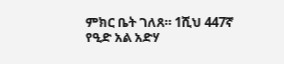ምክር ቤት ገለጸ። 1ሺህ 447ኛ የዒድ አል አድሃ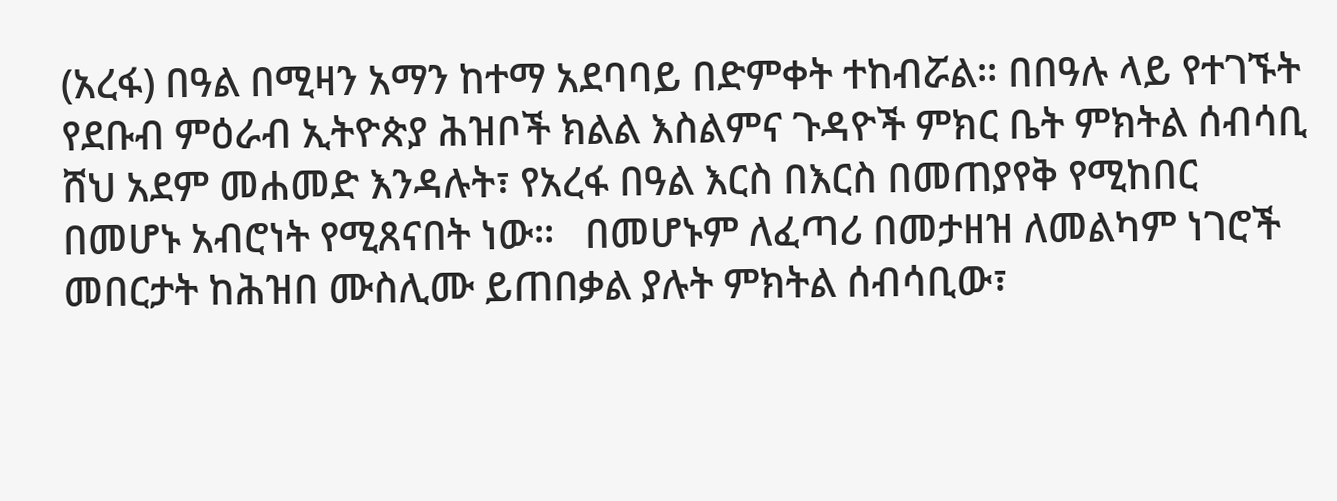(አረፋ) በዓል በሚዛን አማን ከተማ አደባባይ በድምቀት ተከብሯል። በበዓሉ ላይ የተገኙት የደቡብ ምዕራብ ኢትዮጵያ ሕዝቦች ክልል እስልምና ጉዳዮች ምክር ቤት ምክትል ሰብሳቢ ሸህ አደም መሐመድ እንዳሉት፣ የአረፋ በዓል እርስ በእርስ በመጠያየቅ የሚከበር በመሆኑ አብሮነት የሚጸናበት ነው።   በመሆኑም ለፈጣሪ በመታዘዝ ለመልካም ነገሮች መበርታት ከሕዝበ ሙስሊሙ ይጠበቃል ያሉት ምክትል ሰብሳቢው፣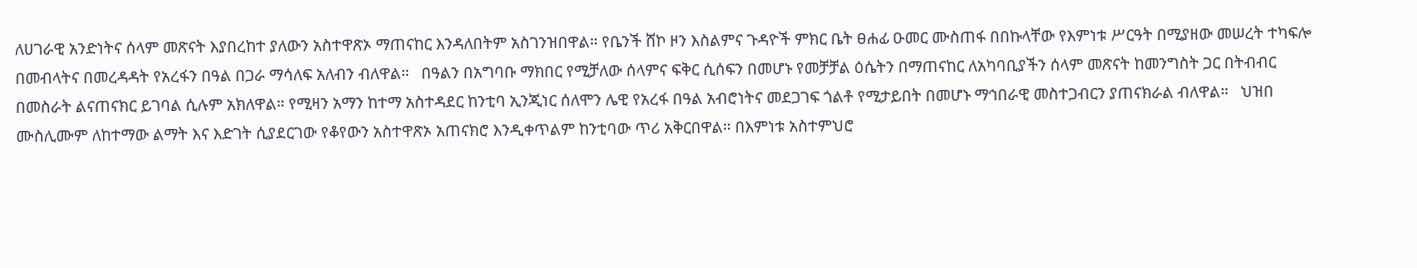ለሀገራዊ አንድነትና ሰላም መጽናት እያበረከተ ያለውን አስተዋጽኦ ማጠናከር እንዳለበትም አስገንዝበዋል። የቤንች ሸኮ ዞን እስልምና ጉዳዮች ምክር ቤት ፀሐፊ ዑመር ሙስጠፋ በበኩላቸው የእምነቱ ሥርዓት በሚያዘው መሠረት ተካፍሎ በመብላትና በመረዳዳት የአረፋን በዓል በጋራ ማሳለፍ አለብን ብለዋል።   በዓልን በአግባቡ ማክበር የሚቻለው ሰላምና ፍቅር ሲሰፍን በመሆኑ የመቻቻል ዕሴትን በማጠናከር ለአካባቢያችን ሰላም መጽናት ከመንግስት ጋር በትብብር በመስራት ልናጠናክር ይገባል ሲሉም አክለዋል። የሚዛን አማን ከተማ አስተዳደር ከንቲባ ኢንጂነር ሰለሞን ሌዊ የአረፋ በዓል አብሮነትና መደጋገፍ ጎልቶ የሚታይበት በመሆኑ ማኅበራዊ መስተጋብርን ያጠናክራል ብለዋል።   ህዝበ ሙስሊሙም ለከተማው ልማት እና እድገት ሲያደርገው የቆየውን አስተዋጽኦ አጠናክሮ እንዲቀጥልም ከንቲባው ጥሪ አቅርበዋል። በእምነቱ አስተምህሮ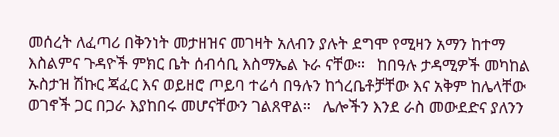መሰረት ለፈጣሪ በቅንነት መታዘዝና መገዛት አለብን ያሉት ደግሞ የሚዛን አማን ከተማ እስልምና ጉዳዮች ምክር ቤት ሰብሳቢ እስማኤል ኑራ ናቸው።   ከበዓሉ ታዳሚዎች መካከል ኡስታዝ ሽኩር ጃፈር እና ወይዘሮ ጦይባ ተሬሳ በዓሉን ከጎረቤቶቻቸው እና አቅም ከሌላቸው ወገኖች ጋር በጋራ እያከበሩ መሆናቸውን ገልጸዋል።   ሌሎችን እንደ ራስ መውደድና ያለንን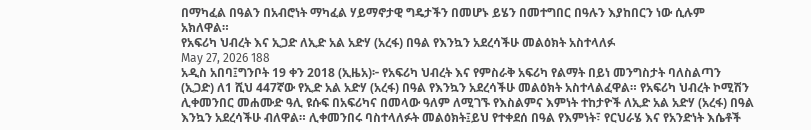በማካፈል በዓልን በአብሮነት ማካፈል ሃይማኖታዊ ግዴታችን በመሆኑ ይሄን በመተግበር በዓሉን እያከበርን ነው ሲሉም አክለዋል።
የአፍሪካ ህብረት እና ኢጋድ ለኢድ አል አድሃ (አረፋ) በዓል የእንኳን አደረሳችሁ መልዕክት አስተላለፉ
May 27, 2026 188
አዲስ አበባ፤ግንቦት 19 ቀን 2018 (ኢዜአ)፦ የአፍሪካ ህብረት እና የምስራቅ አፍሪካ የልማት በይነ መንግስታት ባለስልጣን (ኢጋድ) ለ1 ሺህ 447ኛው የኢድ አል አድሃ (አረፋ) በዓል የእንኳን አደረሳችሁ መልዕክት አስተላልፈዋል። የአፍሪካ ህብረት ኮሚሽን ሊቀመንበር መሐሙድ ዓሊ ዩሱፍ በአፍሪካና በመላው ዓለም ለሚገኙ የእስልምና እምነት ተከታዮች ለኢድ አል አድሃ (አረፋ) በዓል እንኳን አደረሳችሁ ብለዋል። ሊቀመንበሩ ባስተላለፉት መልዕክት፤ይህ የተቀደሰ በዓል የእምነት፣ የርህራሄ እና የአንድነት እሴቶች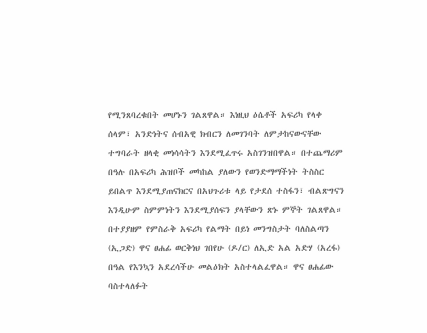የሚንጸባረቁበት መሆኑን ገልጸዋል። እነዚህ ዕሴቶች አፍሪካ የላቀ ሰላም፣ አንድነትና ሰብአዊ ክብርን ለመገንባት ለምታከናውናቸው ተግባራት ዘላቂ መነሳሳትን እንደሚፈጥሩ አስገንዝበዋል። በተጨማሪም በዓሉ በአፍሪካ ሕዝቦች መካከል ያለውን የወንድማማችነት ትስስር ይበልጥ እንደሚያጠናክርና በአህጉሪቱ ላይ የታደሰ ተስፋን፣ ብልጽግናን እንዲሁም ስምምነትን እንደሚያሰፍን ያላቸውን ጽኑ ምኞት ገልጸዋል። በተያያዘም የምስራቅ አፍሪካ የልማት በይነ መንግስታት ባለስልጣን (ኢጋድ) ዋና ፀሐፊ ወርቅነህ ገበየሁ (ዶ/ር) ለኢድ አል አድሃ (አረፋ) በዓል የእንኳን አደረሳችሁ መልዕክት አስተላልፈዋል። ዋና ፀሐፊው ባስተላለፉት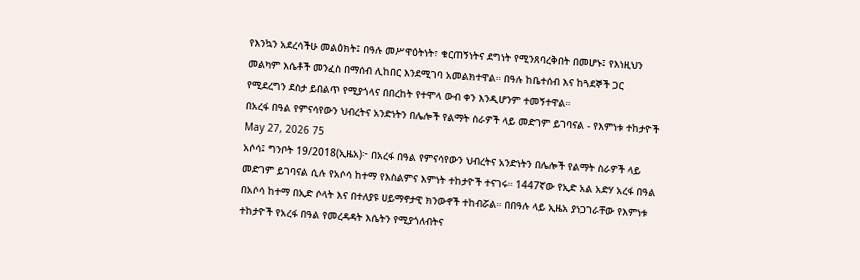የእንኳን አደረሳችሁ መልዕክት፤ በዓሉ መሥዋዕትነት፣ ቁርጠኝነትና ደግነት የሚንጸባረቅበት በመሆኑ፤ የእነዚህን መልካም እሴቶች መንፈስ በማሰብ ሊከበር እንደሚገባ አመልክተዋል። በዓሉ ከቤተሰብ እና ከጓደኞች ጋር የሚደረግን ደስታ ይበልጥ የሚያጎላና በበረከት የተሞላ ውብ ቀን እንዲሆንም ተመኝተዋል።
በአረፋ በዓል የምናሳየውን ህብረትና አንድነትን በሌሎች የልማት ስራዎች ላይ መድገም ይገባናል - የእምነቱ ተከታዮች
May 27, 2026 75
አሶሳ፤ ግንቦት 19/2018(ኢዜአ)፦ በአረፋ በዓል የምናሳየውን ህብረትና አንድነትን በሌሎች የልማት ስራዎች ላይ መድገም ይገባናል ሲሉ የአሶሳ ከተማ የእስልምና እምነት ተከታዮች ተናገሩ። 1447ኛው የኢድ አል አድሃ አረፋ በዓል በአሶሳ ከተማ በኢድ ሶላት እና በተለያዩ ሀይማኖታዊ ክንውኖች ተከብሯል። በበዓሉ ላይ ኢዜአ ያነጋገራቸው የእምነቱ ተከታዮች የአረፋ በዓል የመረዳዳት እሴትን የሚያጎለብትና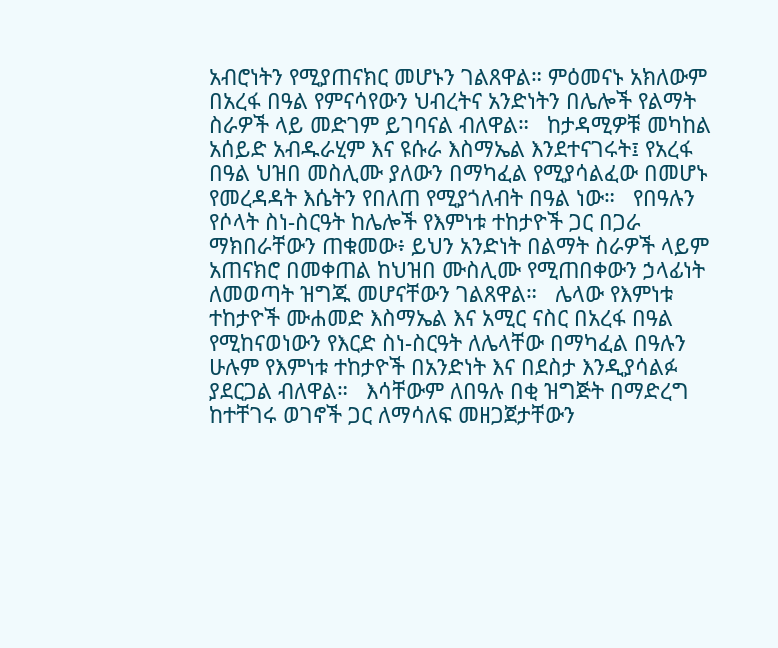አብሮነትን የሚያጠናክር መሆኑን ገልጸዋል። ምዕመናኑ አክለውም በአረፋ በዓል የምናሳየውን ህብረትና አንድነትን በሌሎች የልማት ስራዎች ላይ መድገም ይገባናል ብለዋል።   ከታዳሚዎቹ መካከል አሰይድ አብዱራሂም እና ዩሱራ እስማኤል እንደተናገሩት፤ የአረፋ በዓል ህዝበ መስሊሙ ያለውን በማካፈል የሚያሳልፈው በመሆኑ የመረዳዳት እሴትን የበለጠ የሚያጎለብት በዓል ነው።   የበዓሉን የሶላት ስነ-ስርዓት ከሌሎች የእምነቱ ተከታዮች ጋር በጋራ ማክበራቸውን ጠቁመው፥ ይህን አንድነት በልማት ስራዎች ላይም አጠናክሮ በመቀጠል ከህዝበ ሙስሊሙ የሚጠበቀውን ኃላፊነት ለመወጣት ዝግጁ መሆናቸውን ገልጸዋል።   ሌላው የእምነቱ ተከታዮች ሙሐመድ እስማኤል እና አሚር ናስር በአረፋ በዓል የሚከናወነውን የእርድ ስነ-ስርዓት ለሌላቸው በማካፈል በዓሉን ሁሉም የእምነቱ ተከታዮች በአንድነት እና በደስታ እንዲያሳልፉ ያደርጋል ብለዋል።   እሳቸውም ለበዓሉ በቂ ዝግጅት በማድረግ ከተቸገሩ ወገኖች ጋር ለማሳለፍ መዘጋጀታቸውን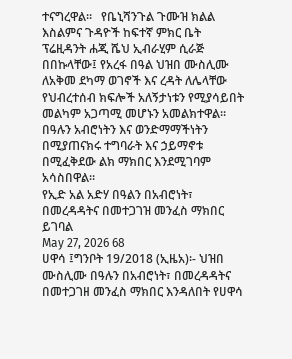ተናግረዋል።   የቤኒሻንጉል ጉሙዝ ክልል እስልምና ጉዳዮች ከፍተኛ ምክር ቤት ፕሬዚዳንት ሐጂ ሼህ ኢብራሂም ሲራጅ በበኩላቸው፤ የአረፋ በዓል ህዝበ ሙስሊሙ ለአቅመ ደካማ ወገኖች እና ረዳት ለሌላቸው የህብረተሰብ ክፍሎች አለኝታነቱን የሚያሳይበት መልካም አጋጣሚ መሆኑን አመልክተዋል። በዓሉን አብሮነትን እና ወንድማማችነትን በሚያጠናክሩ ተግባራት እና ኃይማኖቱ በሚፈቅደው ልክ ማክበር እንደሚገባም አሳስበዋል።
የኢድ አል አድሃ በዓልን በአብሮነት፣ በመረዳዳትና በመተጋገዝ መንፈስ ማክበር ይገባል
May 27, 2026 68
ሀዋሳ ፤ግንቦት 19/2018 (ኢዜአ)፡- ህዝበ ሙስሊሙ በዓሉን በአብሮነት፣ በመረዳዳትና በመተጋገዘ መንፈስ ማክበር እንዳለበት የሀዋሳ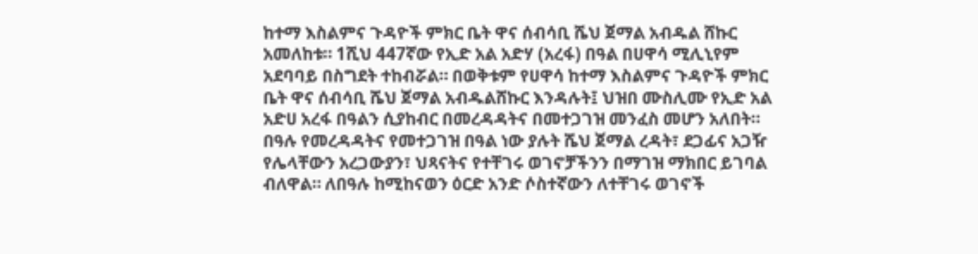ከተማ እስልምና ጉዳዮች ምክር ቤት ዋና ሰብሳቢ ሼህ ጀማል አብዱል ሸኩር አመለከቱ። 1ሺህ 447ኛው የኢድ አል አድሃ (አረፋ) በዓል በሀዋሳ ሚሊኒየም አደባባይ በስግደት ተከብሯል። በወቅቱም የሀዋሳ ከተማ እስልምና ጉዳዮች ምክር ቤት ዋና ሰብሳቢ ሼህ ጀማል አብዱልሸኩር እንዳሉት፤ ህዝበ ሙስሊሙ የኢድ አል አድሀ አረፋ በዓልን ሲያከብር በመረዳዳትና በመተጋገዝ መንፈስ መሆን አለበት።   በዓሉ የመረዳዳትና የመተጋገዝ በዓል ነው ያሉት ሼህ ጀማል ረዳት፣ ደጋፊና አጋዥ የሌላቸውን አረጋውያን፣ ህጻናትና የተቸገሩ ወገኖቻችንን በማገዝ ማክበር ይገባል ብለዋል። ለበዓሉ ከሚከናወን ዕርድ አንድ ሶስተኛውን ለተቸገሩ ወገኖች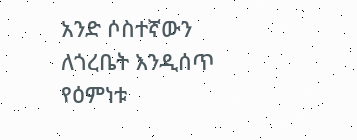አንድ ሶስተኛውን ለጎረቤት እንዲሰጥ የዕምነቱ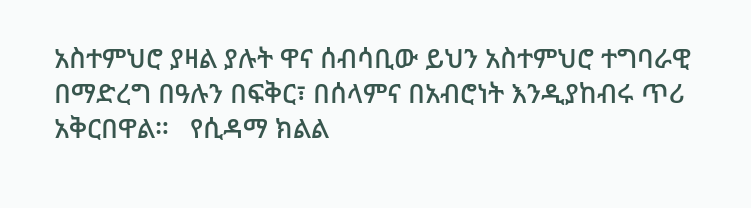አስተምህሮ ያዛል ያሉት ዋና ሰብሳቢው ይህን አስተምህሮ ተግባራዊ በማድረግ በዓሉን በፍቅር፣ በሰላምና በአብሮነት እንዲያከብሩ ጥሪ አቅርበዋል።   የሲዳማ ክልል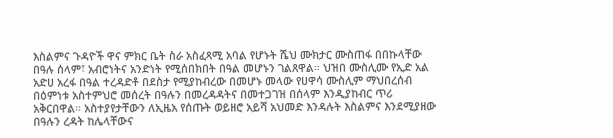እስልምና ጉዳዮች ዋና ምክር ቤት ስራ አስፈጻሚ አባል የሆኑት ሼህ ሙክታር ሙስጠፋ በበኩላቸው በዓሉ ሰላም፣ አብሮነትና አንድነት የሚሰበክበት በዓል መሆኑን ገልጸዋል። ህዝበ ሙስሊሙ የኢድ አል አድሀ አረፋ በዓል ተረዳድቶ በደስታ የሚያከብረው በመሆኑ መላው የሀዋሳ ሙስሊም ማህበረሰብ በዕምነቱ አስተምህሮ መሰረት በዓሉን በመረዳዳትና በመተጋገዝ በሰላም እንዲያከብር ጥሪ አቅርበዋል። አስተያየታቸውን ለኢዜአ የሰጡት ወይዘሮ አይሻ አህመድ እንዳሉት እስልምና እንደሚያዘው በዓሉን ረዳት ከሌላቸውና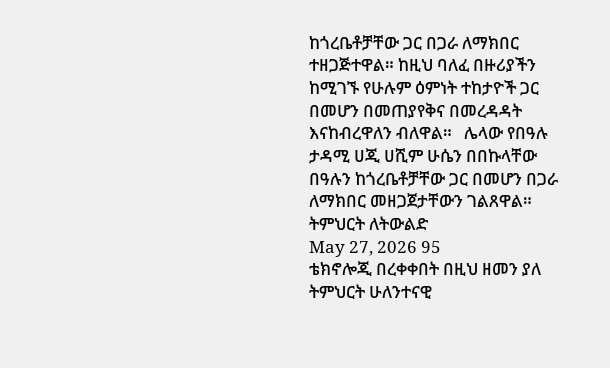ከጎረቤቶቻቸው ጋር በጋራ ለማክበር ተዘጋጅተዋል። ከዚህ ባለፈ በዙሪያችን ከሚገኙ የሁሉም ዕምነት ተከታዮች ጋር በመሆን በመጠያየቅና በመረዳዳት እናከብረዋለን ብለዋል።   ሌላው የበዓሉ ታዳሚ ሀጂ ሀሺም ሁሴን በበኩላቸው በዓሉን ከጎረቤቶቻቸው ጋር በመሆን በጋራ ለማክበር መዘጋጀታቸውን ገልጸዋል።
ትምህርት ለትውልድ
May 27, 2026 95
ቴክኖሎጂ በረቀቀበት በዚህ ዘመን ያለ ትምህርት ሁለንተናዊ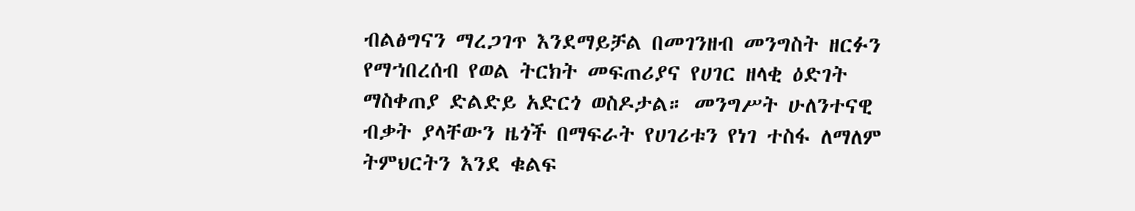ብልፅግናን ማረጋገጥ እንደማይቻል በመገንዘብ መንግስት ዘርፉን የማኀበረሰብ የወል ትርክት መፍጠሪያና የሀገር ዘላቂ ዕድገት ማስቀጠያ ድልድይ አድርጎ ወስዶታል። መንግሥት ሁለንተናዊ ብቃት ያላቸውን ዜጎች በማፍራት የሀገሪቱን የነገ ተስፋ ለማለም ትምህርትን እንደ ቁልፍ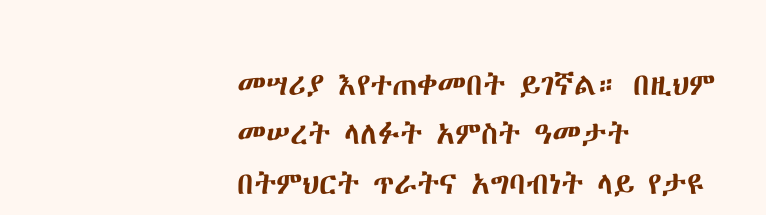መሣሪያ እየተጠቀመበት ይገኛል። በዚህም መሠረት ላለፉት አምስት ዓመታት በትምህርት ጥራትና አግባብነት ላይ የታዩ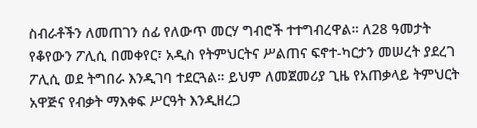ስብራቶችን ለመጠገን ሰፊ የለውጥ መርሃ ግብሮች ተተግብረዋል። ለ28 ዓመታት የቆየውን ፖሊሲ በመቀየር፣ አዲስ የትምህርትና ሥልጠና ፍኖተ-ካርታን መሠረት ያደረገ ፖሊሲ ወደ ትግበራ እንዲገባ ተደርጓል። ይህም ለመጀመሪያ ጊዜ የአጠቃላይ ትምህርት አዋጅና የብቃት ማእቀፍ ሥርዓት እንዲዘረጋ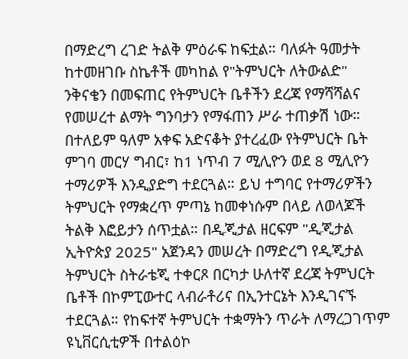በማድረግ ረገድ ትልቅ ምዕራፍ ከፍቷል። ባለፉት ዓመታት ከተመዘገቡ ስኬቶች መካከል የ"ትምህርት ለትውልድ" ንቅናቄን በመፍጠር የትምህርት ቤቶችን ደረጃ የማሻሻልና የመሠረተ ልማት ግንባታን የማፋጠን ሥራ ተጠቃሽ ነው። በተለይም ዓለም አቀፍ አድናቆት ያተረፈው የትምህርት ቤት ምገባ መርሃ ግብር፣ ከ1 ነጥብ 7 ሚሊዮን ወደ 8 ሚሊዮን ተማሪዎች እንዲያድግ ተደርጓል። ይህ ተግባር የተማሪዎችን ትምህርት የማቋረጥ ምጣኔ ከመቀነሱም በላይ ለወላጆች ትልቅ እፎይታን ሰጥቷል። በዲጂታል ዘርፍም "ዲጂታል ኢትዮጵያ 2025" አጀንዳን መሠረት በማድረግ የዲጂታል ትምህርት ስትራቴጂ ተቀርጾ በርካታ ሁለተኛ ደረጃ ትምህርት ቤቶች በኮምፒውተር ላብራቶሪና በኢንተርኔት እንዲገናኙ ተደርጓል። የከፍተኛ ትምህርት ተቋማትን ጥራት ለማረጋገጥም ዩኒቨርሲቲዎች በተልዕኮ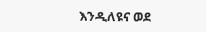እንዲለዩና ወደ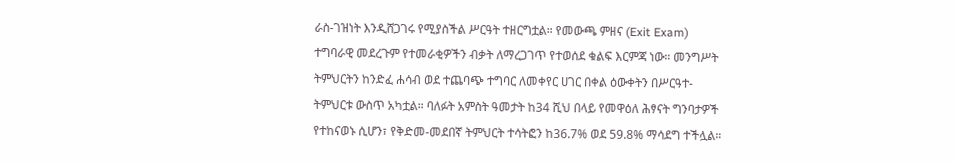ራስ-ገዝነት እንዲሸጋገሩ የሚያስችል ሥርዓት ተዘርግቷል። የመውጫ ምዘና (Exit Exam) ተግባራዊ መደረጉም የተመራቂዎችን ብቃት ለማረጋገጥ የተወሰደ ቁልፍ እርምጃ ነው። መንግሥት ትምህርትን ከንድፈ ሐሳብ ወደ ተጨባጭ ተግባር ለመቀየር ሀገር በቀል ዕውቀትን በሥርዓተ-ትምህርቱ ውስጥ አካቷል። ባለፉት አምስት ዓመታት ከ34 ሺህ በላይ የመዋዕለ ሕፃናት ግንባታዎች የተከናወኑ ሲሆን፣ የቅድመ-መደበኛ ትምህርት ተሳትፎን ከ36.7% ወደ 59.8% ማሳደግ ተችሏል።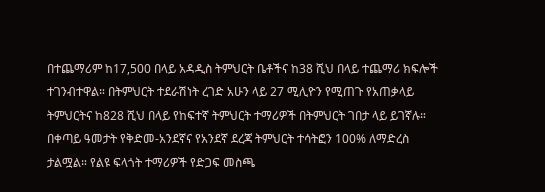በተጨማሪም ከ17,500 በላይ አዳዲስ ትምህርት ቤቶችና ከ38 ሺህ በላይ ተጨማሪ ክፍሎች ተገንብተዋል። በትምህርት ተደራሽነት ረገድ አሁን ላይ 27 ሚሊዮን የሚጠጉ የአጠቃላይ ትምህርትና ከ828 ሺህ በላይ የከፍተኛ ትምህርት ተማሪዎች በትምህርት ገበታ ላይ ይገኛሉ። በቀጣይ ዓመታት የቅድመ-አንደኛና የአንደኛ ደረጃ ትምህርት ተሳትፎን 100% ለማድረስ ታልሟል። የልዩ ፍላጎት ተማሪዎች የድጋፍ መስጫ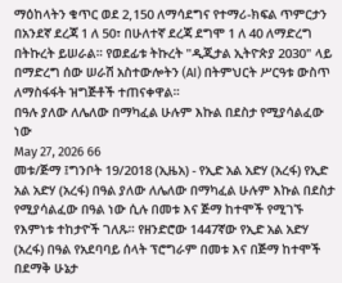ማዕከላትን ቁጥር ወደ 2,150 ለማሳደግና የተማሪ-ክፍል ጥምርታን በአንደኛ ደረጃ 1 ለ 50፣ በሁለተኛ ደረጃ ደግሞ 1 ለ 40 ለማድረግ በትኩረት ይሠራል። የወደፊቱ ትኩረት "ዲጂታል ኢትዮጵያ 2030" ላይ በማድረግ ሰው ሠራሽ አስተውሎትን (AI) በትምህርት ሥርዓቱ ውስጥ ለማስፋፋት ዝግጅቶች ተጠናቀዋል።
በዓሉ ያለው ለሌለው በማካፈል ሁሉም እኩል በደስታ የሚያሳልፈው ነው
May 27, 2026 66
መቱ/ጅማ ፤ግንቦት 19/2018 (ኢዜአ) - የኢድ አል አድሃ (አረፋ) የኢድ አል አድሃ (አረፋ) በዓል ያለው ለሌለው በማካፈል ሁሉም እኩል በደስታ የሚያሳልፈው በዓል ነው ሲሉ በመቱ እና ጅማ ከተሞች የሚገኙ የእምነቱ ተከታዮች ገለጹ። የዘንድሮው 1447ኛው የኢድ አል አድሃ (አረፋ) በዓል የአደባባይ ሰላት ፕሮግራም በመቱ እና በጅማ ከተሞች በደማቅ ሁኔታ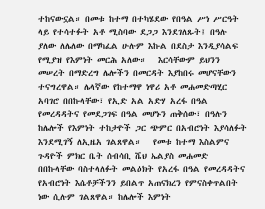ተከናውኗል። በመቱ ከተማ በተካሄደው የበዓል ሥነ ሥርዓት ላይ የተሳተፉት አቶ ሚስባው ደጋጋ እንደገለጹት፤ በዓሉ ያለው ለሌለው በማካፈል ሁሉም እኩል በደስታ እንዲያሳልፍ የሚያዝ የእምነት መርሕ አለው።   እርሳቸውም ይህንን መሠረት በማድረግ ሌሎችን በመርዳት እያከበሩ መሆናቸውን ተናግረዋል። ሌላኛው የከተማዋ ነዋሪ አቶ መሐመድጣሂር አባገሮ በበኩላቸው፣ የኢድ አል አድሃ አረፋ በዓል የመረዳዳትና የመደጋገፍ በዓል መሆኑን ጠቅሰው፣ በዓሉን ከሌሎች የእምነት ተከታዮች ጋር ጭምር በአብሮነት እያሳለፉት እንደሚገኝ ለኢዜአ ገልጸዋል።   የመቱ ከተማ እስልምና ጉዳዮች ምክር ቤት ሰብሳቢ ሼህ ኤልያስ መሐመድ በበኩላቸው ባስተላለፉት መልዕክት የአረፋ በዓል የመረዳዳትና የአብሮነት እሴቶቻችንን ይበልጥ አጠናክረን የምናስቀጥልበት ነው ሲሉም ገልጸዋል። ከሌሎች እምነት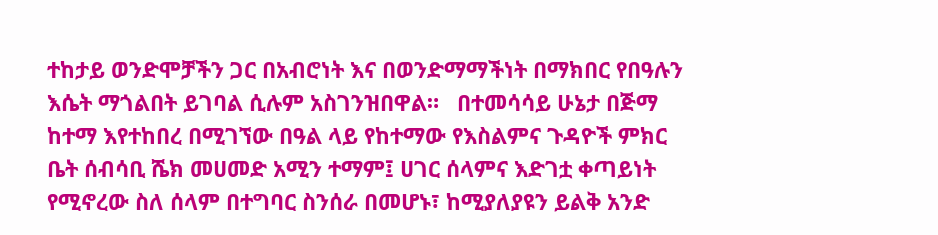ተከታይ ወንድሞቻችን ጋር በአብሮነት እና በወንድማማችነት በማክበር የበዓሉን እሴት ማጎልበት ይገባል ሲሉም አስገንዝበዋል።   በተመሳሳይ ሁኔታ በጅማ ከተማ እየተከበረ በሚገኘው በዓል ላይ የከተማው የእስልምና ጉዳዮች ምክር ቤት ሰብሳቢ ሼክ መሀመድ አሚን ተማም፤ ሀገር ሰላምና እድገቷ ቀጣይነት የሚኖረው ስለ ሰላም በተግባር ስንሰራ በመሆኑ፣ ከሚያለያዩን ይልቅ አንድ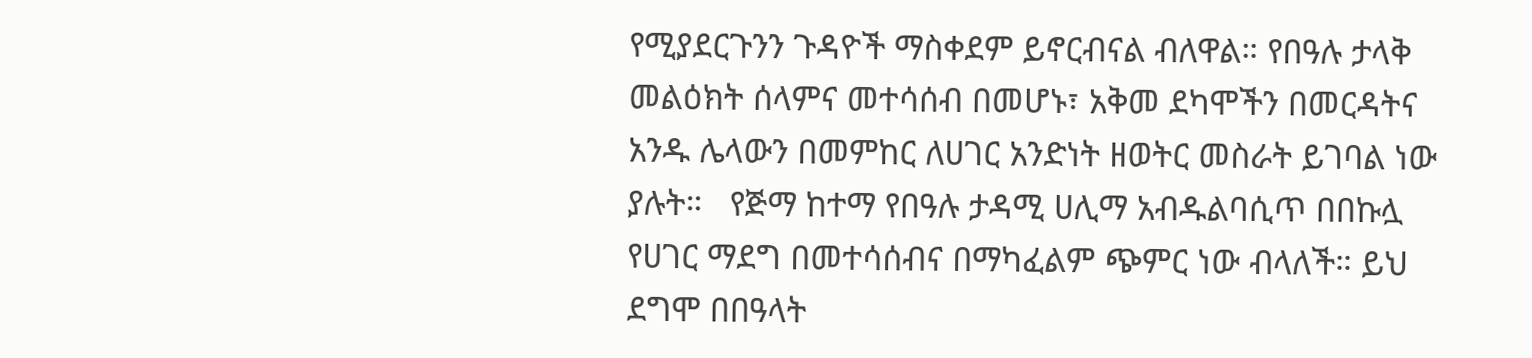የሚያደርጉንን ጉዳዮች ማስቀደም ይኖርብናል ብለዋል። የበዓሉ ታላቅ መልዕክት ሰላምና መተሳሰብ በመሆኑ፣ አቅመ ደካሞችን በመርዳትና አንዱ ሌላውን በመምከር ለሀገር አንድነት ዘወትር መስራት ይገባል ነው ያሉት።   የጅማ ከተማ የበዓሉ ታዳሚ ሀሊማ አብዱልባሲጥ በበኩሏ የሀገር ማደግ በመተሳሰብና በማካፈልም ጭምር ነው ብላለች። ይህ ደግሞ በበዓላት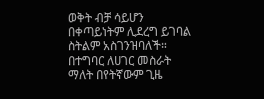ወቅት ብቻ ሳይሆን በቀጣይነትም ሊደረግ ይገባል ስትልም አስገንዝባለች። በተግባር ለሀገር መስራት ማለት በየትኛውም ጊዜ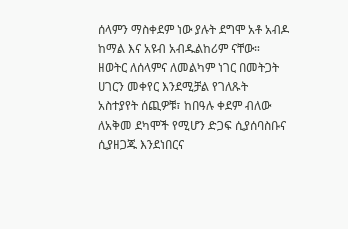ሰላምን ማስቀደም ነው ያሉት ደግሞ አቶ አብዶ ከማል እና አዩብ አብዱልከሪም ናቸው።   ዘወትር ለሰላምና ለመልካም ነገር በመትጋት ሀገርን መቀየር እንደሚቻል የገለጹት አስተያየት ሰጪዎቹ፣ ከበዓሉ ቀደም ብለው ለአቅመ ደካሞች የሚሆን ድጋፍ ሲያሰባስቡና ሲያዘጋጁ እንደነበርና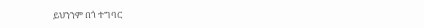ይህንንም በጎ ተግባር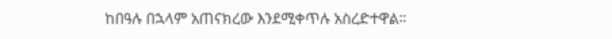ከበዓሉ በኋላም አጠናክረው እንደሚቀጥሉ አስረድተዋል።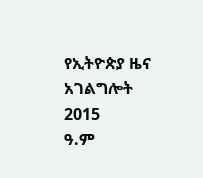የኢትዮጵያ ዜና አገልግሎት
2015
ዓ.ም